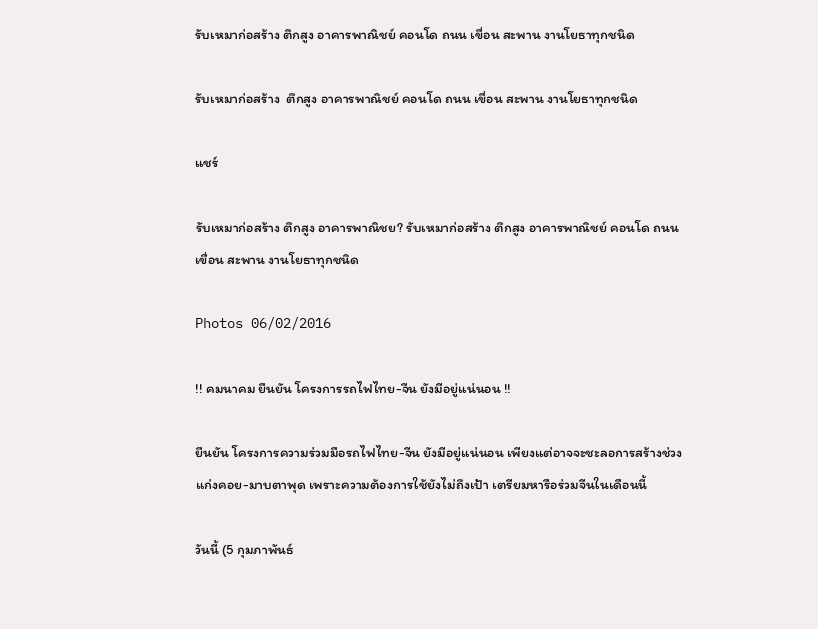รับเหมาก่อสร้าง ตึกสูง อาคารพาณิชย์ คอนโด ถนน เขื่อน สะพาน งานโยธาทุกชนิด

รับเหมาก่อสร้าง  ตึกสูง อาคารพาณิชย์ คอนโด ถนน เขื่อน สะพาน งานโยธาทุกชนิด

แชร์

รับเหมาก่อสร้าง ตึกสูง อาคารพาณิชย? รับเหมาก่อสร้าง ตึกสูง อาคารพาณิชย์ คอนโด ถนน เขื่อน สะพาน งานโยธาทุกชนิด

Photos 06/02/2016

!! คมนาคม ยืนยัน โครงการรถไฟไทย-จีน ยังมีอยู่แน่นอน !!

ยืนยัน โครงการความร่วมมือรถไฟไทย-จีน ยังมีอยู่แน่นอน เพียงแต่อาจจะชะลอการสร้างช่วงแก่งคอย-มาบตาพุด เพราะความต้องการใช้ยังไม่ถึงเป้า เตรียมหารือร่วมจีนในเดือนนี้

วันนี้ (5 กุมภาพันธ์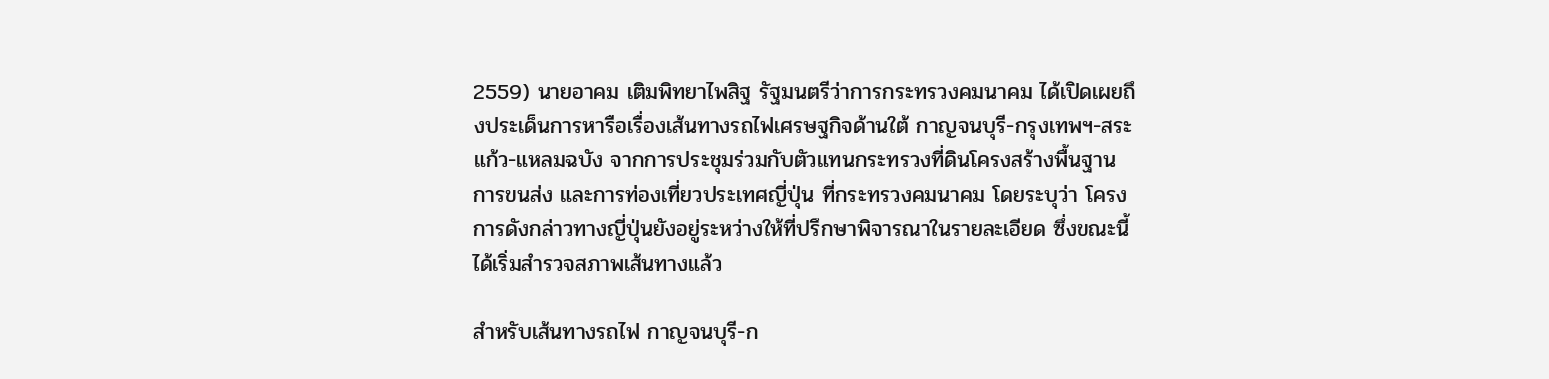2559) นายอาคม เติมพิทยาไพสิฐ รัฐมนตรีว่าการกระทรวงคมนาคม ได้เปิดเผยถึงประเด็นการหารือเรื่องเส้นทางรถไฟเศรษฐกิจด้านใต้ กาญจนบุรี-กรุงเทพฯ-สระแก้ว-แหลมฉบัง จากการประชุมร่วมกับตัวแทนกระทรวงที่ดินโครงสร้างพื้นฐาน การขนส่ง และการท่องเที่ยวประเทศญี่ปุ่น ที่กระทรวงคมนาคม โดยระบุว่า โครงการดังกล่าวทางญี่ปุ่นยังอยู่ระหว่างให้ที่ปรึกษาพิจารณาในรายละเอียด ซึ่งขณะนี้ได้เริ่มสำรวจสภาพเส้นทางแล้ว

สำหรับเส้นทางรถไฟ กาญจนบุรี-ก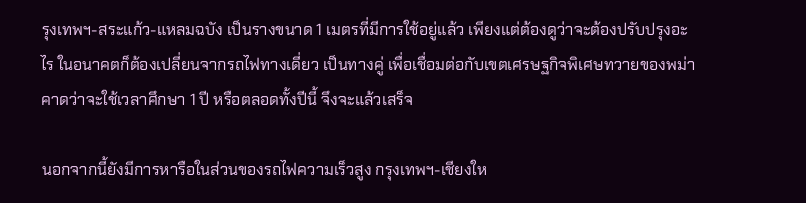รุงเทพฯ-สระแก้ว-แหลมฉบัง เป็นรางขนาด 1 เมตรที่มีการใช้อยู่แล้ว เพียงแต่ต้องดูว่าจะต้องปรับปรุงอะไร ในอนาคตก็ต้องเปลี่ยนจากรถไฟทางเดี่ยว เป็นทางคู่ เพื่อเชื่อมต่อกับเขตเศรษฐกิจพิเศษทวายของพม่า คาดว่าจะใช้เวลาศึกษา 1 ปี หรือตลอดทั้งปีนี้ จึงจะแล้วเสร็จ

นอกจากนี้ยังมีการหารือในส่วนของรถไฟความเร็วสูง กรุงเทพฯ-เชียงให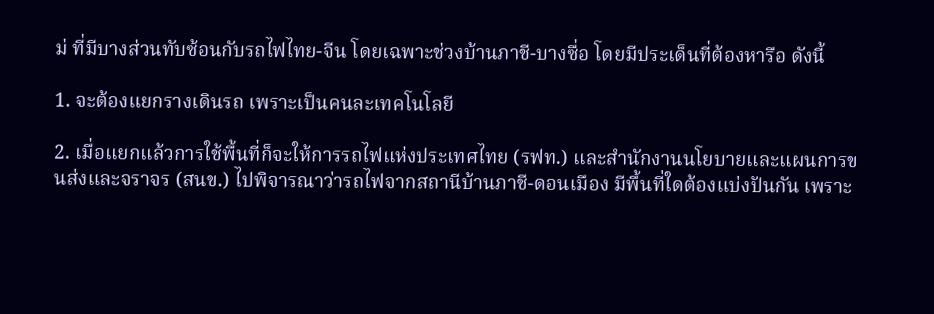ม่ ที่มีบางส่วนทับซ้อนกับรถไฟไทย-จีน โดยเฉพาะช่วงบ้านภาชี-บางซื่อ โดยมีประเด็นที่ต้องหารือ ดังนี้

1. จะต้องแยกรางเดินรถ เพราะเป็นคนละเทคโนโลยี

2. เมื่อแยกแล้วการใช้พื้นที่ก็จะให้การรถไฟแห่งประเทศไทย (รฟท.) และสำนักงานนโยบายและแผนการขนส่งและจราจร (สนข.) ไปพิจารณาว่ารถไฟจากสถานีบ้านภาชี-ดอนเมือง มีพื้นที่ใดต้องแบ่งปันกัน เพราะ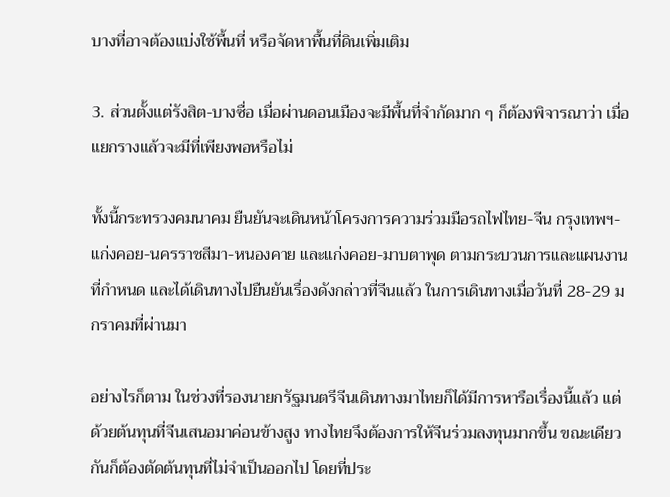บางที่อาจต้องแบ่งใช้พื้นที่ หรือจัดหาพื้นที่ดินเพิ่มเติม

3. ส่วนตั้งแต่รังสิต-บางซื่อ เมื่อผ่านดอนเมืองจะมีพื้นที่จำกัดมาก ๆ ก็ต้องพิจารณาว่า เมื่อแยกรางแล้วจะมีที่เพียงพอหรือไม่

ทั้งนี้กระทรวงคมนาคม ยืนยันจะเดินหน้าโครงการความร่วมมือรถไฟไทย-จีน กรุงเทพฯ-แก่งคอย-นครราชสีมา-หนองคาย และแก่งคอย-มาบตาพุด ตามกระบวนการและแผนงานที่กำหนด และได้เดินทางไปยืนยันเรื่องดังกล่าวที่จีนแล้ว ในการเดินทางเมื่อวันที่ 28-29 มกราคมที่ผ่านมา

อย่างไรก็ตาม ในช่วงที่รองนายกรัฐมนตรีจีนเดินทางมาไทยก็ได้มีการหารือเรื่องนี้แล้ว แต่ด้วยต้นทุนที่จีนเสนอมาค่อนข้างสูง ทางไทยจึงต้องการให้จีนร่วมลงทุนมากขึ้น ขณะเดียวกันก็ต้องตัดต้นทุนที่ไม่จำเป็นออกไป โดยที่ประ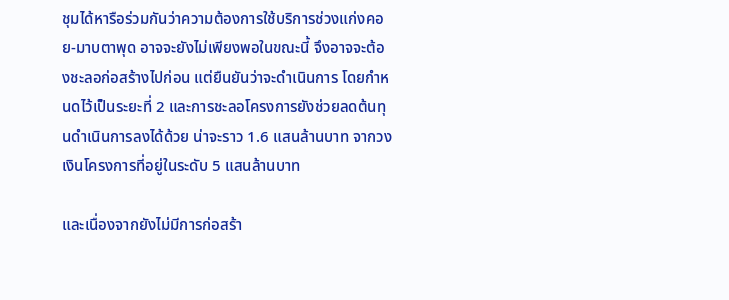ชุมได้หารือร่วมกันว่าความต้องการใช้บริการช่วงแก่งคอย-มาบตาพุด อาจจะยังไม่เพียงพอในขณะนี้ จึงอาจจะต้องชะลอก่อสร้างไปก่อน แต่ยืนยันว่าจะดำเนินการ โดยกำหนดไว้เป็นระยะที่ 2 และการชะลอโครงการยังช่วยลดต้นทุนดำเนินการลงได้ด้วย น่าจะราว 1.6 แสนล้านบาท จากวงเงินโครงการที่อยู่ในระดับ 5 แสนล้านบาท

และเนื่องจากยังไม่มีการก่อสร้า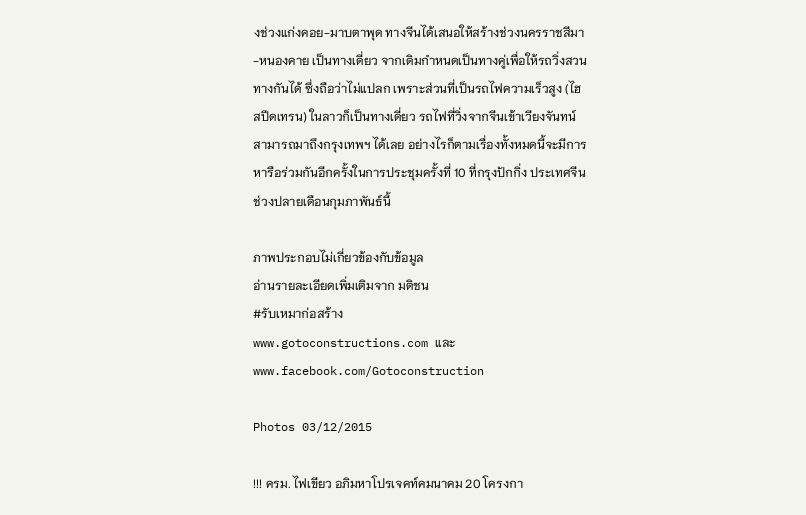งช่วงแก่งคอย-มาบตาพุด ทางจีนได้เสนอให้สร้างช่วงนครราชสีมา-หนองคาย เป็นทางเดี่ยว จากเดิมกำหนดเป็นทางคู่เพื่อให้รถวิ่งสวนทางกันได้ ซึ่งถือว่าไม่แปลก เพราะส่วนที่เป็นรถไฟความเร็วสูง (ไฮสปีดเทรน) ในลาวก็เป็นทางเดี่ยว รถไฟที่วิ่งจากจีนเข้าเวียงจันทน์สามารถมาถึงกรุงเทพฯ ได้เลย อย่างไรก็ตามเรื่องทั้งหมดนี้จะมีการหารือร่วมกันอีกครั้งในการประชุมครั้งที่ 10 ที่กรุงปักกิ่ง ประเทศจีน ช่วงปลายเดือนกุมภาพันธ์นี้

ภาพประกอบไม่เกี่ยวข้องกับข้อมูล
อ่านรายละเอียดเพิ่มเติมจาก มติชน
#รับเหมาก่อสร้าง
www.gotoconstructions.com และ www.facebook.com/Gotoconstruction

Photos 03/12/2015

!!! ครม. ไฟเขียว อภิมหาโปรเจคท์คมนาคม 20 โครงกา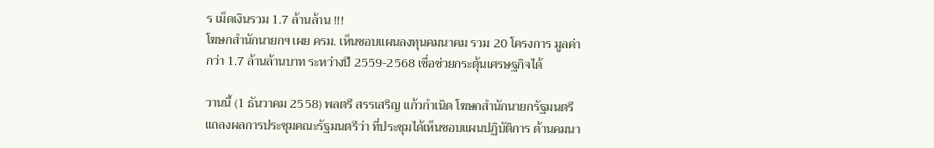ร เม็ดเงินรวม 1.7 ล้านล้าน !!!
โฆษกสำนักนายกฯ เผย ครม. เห็นชอบแผนลงทุนคมนาคม รวม 20 โครงการ มูลค่ากว่า 1.7 ล้านล้านบาท ระหว่างปี 2559-2568 เชื่อช่วยกระตุ้นเศรษฐกิจได้

วานนี้ (1 ธันวาคม 2558) พลตรี สรรเสริญ แก้วกำเนิด โฆษกสำนักนายกรัฐมนตรี แถลงผลการประชุมคณะรัฐมนตรีว่า ที่ประชุมได้เห็นชอบแผนปฏิบัติการ ด้านคมนา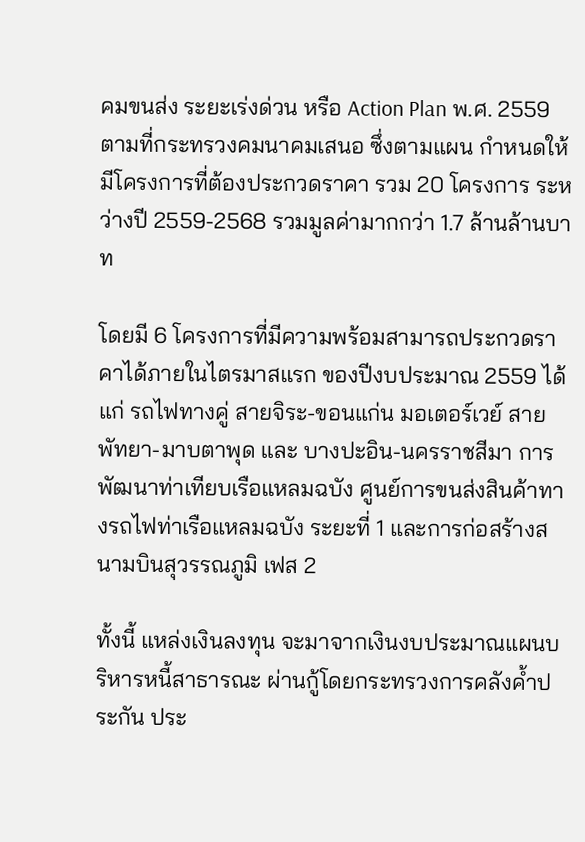คมขนส่ง ระยะเร่งด่วน หรือ Action Plan พ.ศ. 2559 ตามที่กระทรวงคมนาคมเสนอ ซึ่งตามแผน กำหนดให้มีโครงการที่ต้องประกวดราคา รวม 20 โครงการ ระหว่างปี 2559-2568 รวมมูลค่ามากกว่า 1.7 ล้านล้านบาท

โดยมี 6 โครงการที่มีความพร้อมสามารถประกวดราคาได้ภายในไตรมาสแรก ของปีงบประมาณ 2559 ได้แก่ รถไฟทางคู่ สายจิระ-ขอนแก่น มอเตอร์เวย์ สาย พัทยา-มาบตาพุด และ บางปะอิน-นครราชสีมา การพัฒนาท่าเทียบเรือแหลมฉบัง ศูนย์การขนส่งสินค้าทางรถไฟท่าเรือแหลมฉบัง ระยะที่ 1 และการก่อสร้างสนามบินสุวรรณภูมิ เฟส 2

ทั้งนี้ แหล่งเงินลงทุน จะมาจากเงินงบประมาณแผนบริหารหนี้สาธารณะ ผ่านกู้โดยกระทรวงการคลังค้ำประกัน ประ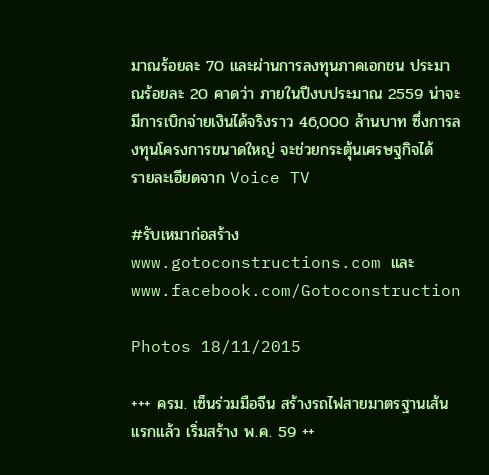มาณร้อยละ 70 และผ่านการลงทุนภาคเอกชน ประมาณร้อยละ 20 คาดว่า ภายในปีงบประมาณ 2559 น่าจะมีการเบิกจ่ายเงินได้จริงราว 46,000 ล้านบาท ซึ่งการลงทุนโครงการขนาดใหญ่ จะช่วยกระตุ้นเศรษฐกิจได้
รายละเอียดจาก Voice TV

#รับเหมาก่อสร้าง
www.gotoconstructions.com และ www.facebook.com/Gotoconstruction

Photos 18/11/2015

+++ ครม. เซ็นร่วมมือจีน สร้างรถไฟสายมาตรฐานเส้นแรกแล้ว เริ่มสร้าง พ.ค. 59 ++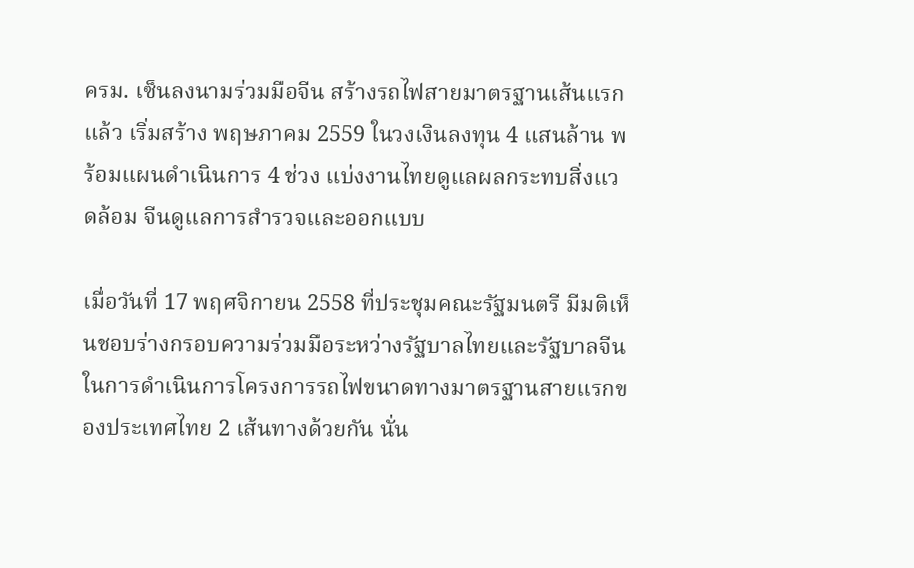ครม. เซ็นลงนามร่วมมือจีน สร้างรถไฟสายมาตรฐานเส้นแรกแล้ว เริ่มสร้าง พฤษภาคม 2559 ในวงเงินลงทุน 4 แสนล้าน พร้อมแผนดำเนินการ 4 ช่วง แบ่งงานไทยดูแลผลกระทบสิ่งแวดล้อม จีนดูแลการสำรวจและออกแบบ

เมื่อวันที่ 17 พฤศจิกายน 2558 ที่ประชุมคณะรัฐมนตรี มีมติเห็นชอบร่างกรอบความร่วมมือระหว่างรัฐบาลไทยและรัฐบาลจีน ในการดำเนินการโครงการรถไฟขนาดทางมาตรฐานสายแรกของประเทศไทย 2 เส้นทางด้วยกัน นั่น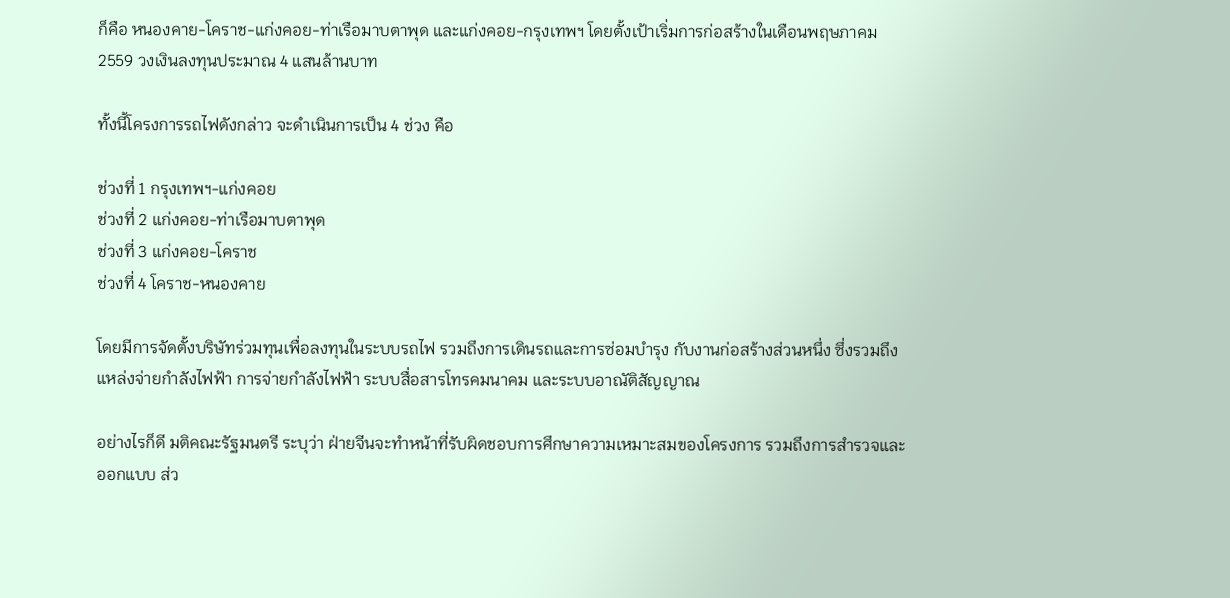ก็คือ หนองคาย-โคราช-แก่งคอย-ท่าเรือมาบตาพุด และแก่งคอย-กรุงเทพฯ โดยตั้งเป้าเริ่มการก่อสร้างในเดือนพฤษภาคม 2559 วงเงินลงทุนประมาณ 4 แสนล้านบาท

ทั้งนี้โครงการรถไฟดังกล่าว จะดำเนินการเป็น 4 ช่วง คือ

ช่วงที่ 1 กรุงเทพฯ-แก่งคอย
ช่วงที่ 2 แก่งคอย-ท่าเรือมาบตาพุด
ช่วงที่ 3 แก่งคอย-โคราช
ช่วงที่ 4 โคราช-หนองคาย

โดยมีการจัดตั้งบริษัทร่วมทุนเพื่อลงทุนในระบบรถไฟ รวมถึงการเดินรถและการซ่อมบำรุง กับงานก่อสร้างส่วนหนึ่ง ซึ่งรวมถึง แหล่งจ่ายกำลังไฟฟ้า การจ่ายกำลังไฟฟ้า ระบบสื่อสารโทรคมนาคม และระบบอาณัติสัญญาณ

อย่างไรก็ดี มติคณะรัฐมนตรี ระบุว่า ฝ่ายจีนจะทำหน้าที่รับผิดชอบการศึกษาความเหมาะสมของโครงการ รวมถึงการสำรวจและออกแบบ ส่ว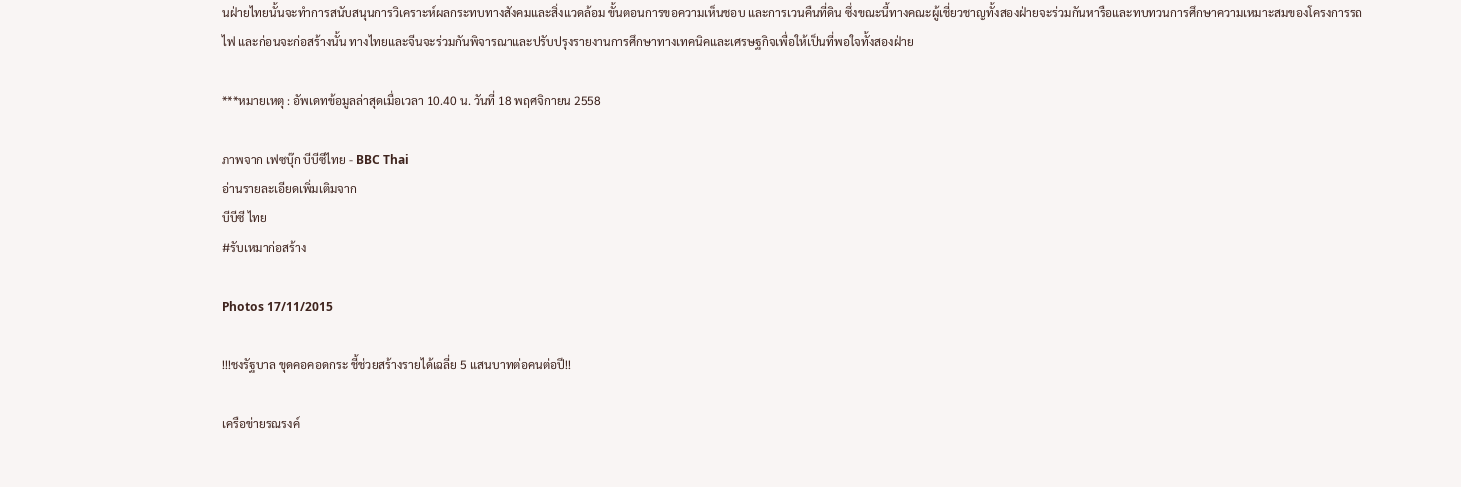นฝ่ายไทยนั้นจะทำการสนับสนุนการวิเคราะห์ผลกระทบทางสังคมและสิ่งแวดล้อม ขั้นตอนการขอความเห็นชอบ และการเวนคืนที่ดิน ซึ่งขณะนี้ทางคณะผู้เชี่ยวชาญทั้งสองฝ่ายจะร่วมกันหารือและทบทวนการศึกษาความเหมาะสมของโครงการรถไฟ และก่อนจะก่อสร้างนั้น ทางไทยและจีนจะร่วมกันพิจารณาและปรับปรุงรายงานการศึกษาทางเทคนิคและเศรษฐกิจเพื่อให้เป็นที่พอใจทั้งสองฝ่าย

***หมายเหตุ : อัพเดทข้อมูลล่าสุดเมื่อเวลา 10.40 น. วันที่ 18 พฤศจิกายน 2558

ภาพจาก เฟซบุ๊ก บีบีซีไทย - BBC Thai
อ่านรายละเอียดเพิ่มเติมจาก
บีบีซี ไทย
#รับเหมาก่อสร้าง

Photos 17/11/2015

!!!ชงรัฐบาล ขุดคอคอดกระ ชี้ช่วยสร้างรายได้เฉลี่ย 5 แสนบาทต่อคนต่อปี!!

เครือข่ายรณรงค์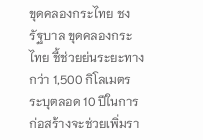ขุดคลองกระไทย ชง รัฐบาล ขุดคลองกระไทย ชี้ช่วยย่นระยะทางกว่า 1,500 กิโลเมตร ระบุตลอด 10 ปีในการก่อสร้างจะช่วยเพิ่มรา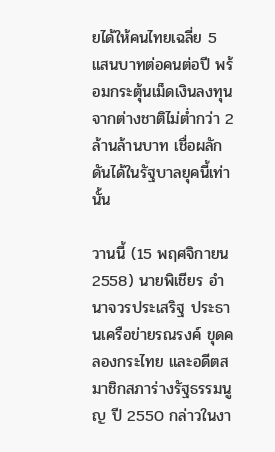ยได้ให้คนไทยเฉลี่ย 5 แสนบาทต่อคนต่อปี พร้อมกระตุ้นเม็ดเงินลงทุนจากต่างชาติไม่ต่ำกว่า 2 ล้านล้านบาท เชื่อผลักดันได้ในรัฐบาลยุคนี้เท่านั้น

วานนี้ (15 พฤศจิกายน 2558) นายพิเชียร อำนาจวรประเสริฐ ประธานเครือข่ายรณรงค์ ขุดคลองกระไทย และอดีตสมาชิกสภาร่างรัฐธรรมนูญ ปี 2550 กล่าวในงา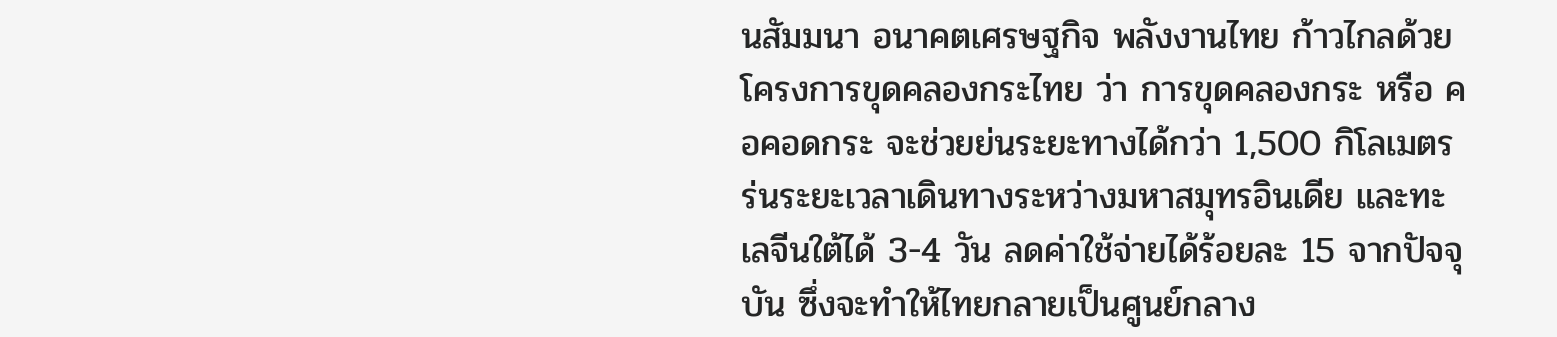นสัมมนา อนาคตเศรษฐกิจ พลังงานไทย ก้าวไกลด้วยโครงการขุดคลองกระไทย ว่า การขุดคลองกระ หรือ คอคอดกระ จะช่วยย่นระยะทางได้กว่า 1,500 กิโลเมตร ร่นระยะเวลาเดินทางระหว่างมหาสมุทรอินเดีย และทะเลจีนใต้ได้ 3-4 วัน ลดค่าใช้จ่ายได้ร้อยละ 15 จากปัจจุบัน ซึ่งจะทำให้ไทยกลายเป็นศูนย์กลาง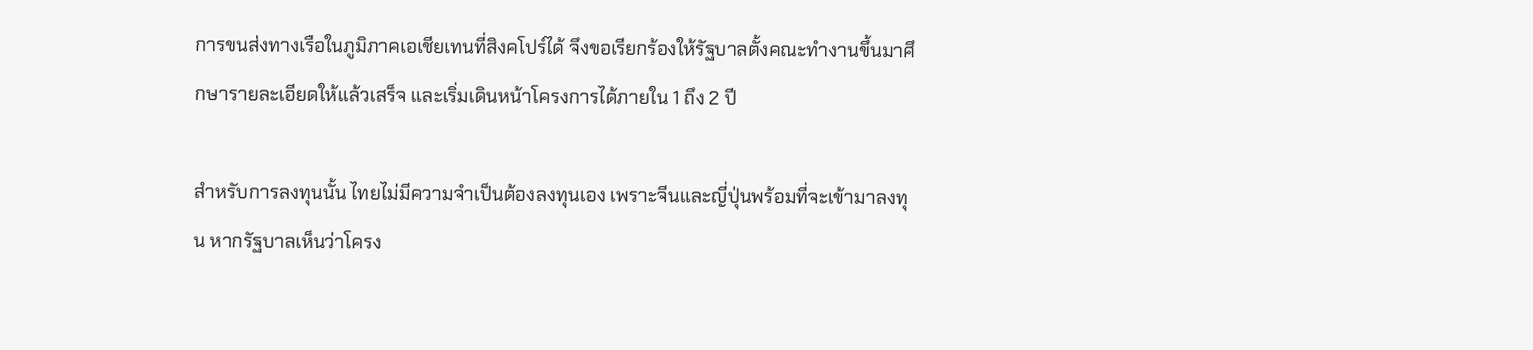การขนส่งทางเรือในภูมิภาคเอเชียเทนที่สิงคโปร์ได้ จึงขอเรียกร้องให้รัฐบาลตั้งคณะทำงานขึ้นมาศึกษารายละเอียดให้แล้วเสร็จ และเริ่มเดินหน้าโครงการได้ภายใน 1 ถึง 2 ปี

สำหรับการลงทุนนั้น ไทยไม่มีความจำเป็นต้องลงทุนเอง เพราะจีนและญี่ปุ่นพร้อมที่จะเข้ามาลงทุน หากรัฐบาลเห็นว่าโครง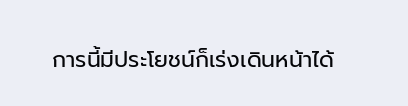การนี้มีประโยชน์ก็เร่งเดินหน้าได้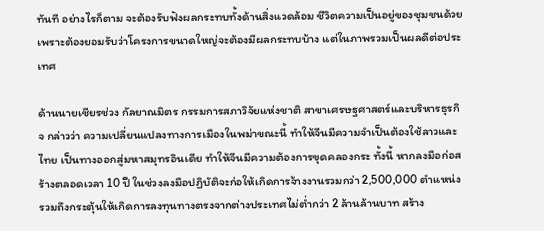ทันที อย่างไรก็ตาม จะต้องรับฟังผลกระทบทั้งด้านสิ่งแวดล้อม ชีวิตความเป็นอยู่ของชุมชนด้วย เพราะต้องยอมรับว่าโครงการขนาดใหญ่จะต้องมีผลกระทบบ้าง แต่ในภาพรวมเป็นผลดีต่อประเทศ

ด้านนายเชียรช่วง กัลยาณมิตร กรรมการสภาวิจัยแห่งชาติ สาขาเศรษฐศาสตร์และบริหารธุรกิจ กล่าวว่า ความเปลี่ยนแปลงทางการเมืองในพม่าขณะนี้ ทำให้จีนมีความจำเป็นต้องใช้ลาวและไทย เป็นทางออกสู่มหาสมุทรอินเดีย ทำให้จีนมีความต้องการขุดคลองกระ ทั้งนี้ หากลงมือก่อสร้างตลอดเวลา 10 ปี ในช่วงลงมือปฏิบัติจะก่อให้เกิดการจ้างงานรวมกว่า 2,500,000 ตำแหน่ง รวมถึงกระตุ้นให้เกิดการลงทุนทางตรงจากต่างประเทศไม่ต่ำกว่า 2 ล้านล้านบาท สร้าง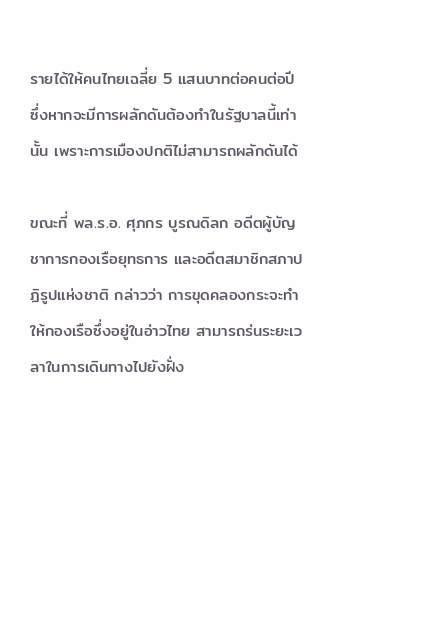รายได้ให้คนไทยเฉลี่ย 5 แสนบาทต่อคนต่อปี ซึ่งหากจะมีการผลักดันต้องทำในรัฐบาลนี้เท่านั้น เพราะการเมืองปกติไม่สามารถผลักดันได้

ขณะที่ พล.ร.อ. ศุภกร บูรณดิลก อดีตผู้บัญชาการกองเรือยุทธการ และอดีตสมาชิกสภาปฏิรูปแห่งชาติ กล่าวว่า การขุดคลองกระจะทำให้กองเรือซึ่งอยู่ในอ่าวไทย สามารถร่นระยะเวลาในการเดินทางไปยังฝั่ง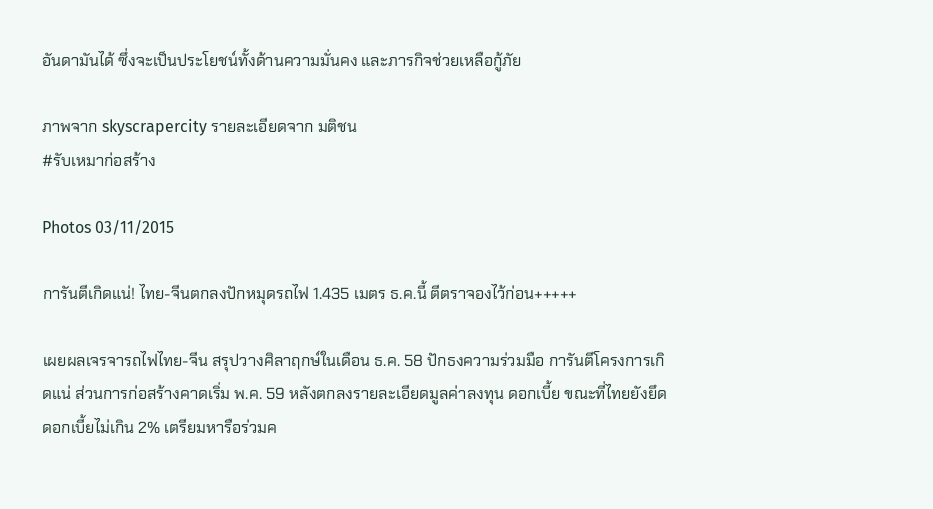อันดามันได้ ซึ่งจะเป็นประโยชน์ทั้งด้านความมั่นคง และภารกิจช่วยเหลือกู้ภัย

ภาพจาก skyscrapercity รายละเอียดจาก มติชน
#รับเหมาก่อสร้าง

Photos 03/11/2015

การันตีเกิดแน่! ไทย-จีนตกลงปักหมุดรถไฟ 1.435 เมตร ธ.ค.นี้ ตีตราจองไว้ก่อน+++++

เผยผลเจรจารถไฟไทย-จีน สรุปวางศิลาฤกษ์ในเดือน ธ.ค. 58 ปักธงความร่วมมือ การันตีโครงการเกิดแน่ ส่วนการก่อสร้างคาดเริ่ม พ.ค. 59 หลังตกลงรายละเอียดมูลค่าลงทุน ดอกเบี้ย ขณะที่ไทยยังยึดดอกเบี้ยไม่เกิน 2% เตรียมหารือร่วมค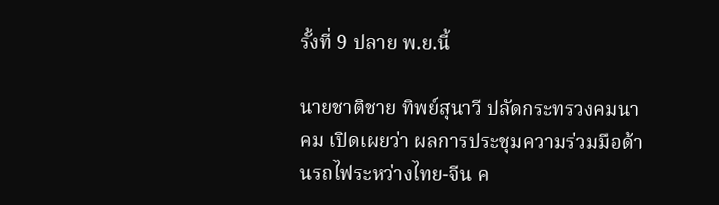รั้งที่ 9 ปลาย พ.ย.นี้

นายชาติชาย ทิพย์สุนาวี ปลัดกระทรวงคมนาคม เปิดเผยว่า ผลการประชุมความร่วมมือด้านรถไฟระหว่างไทย-จีน ค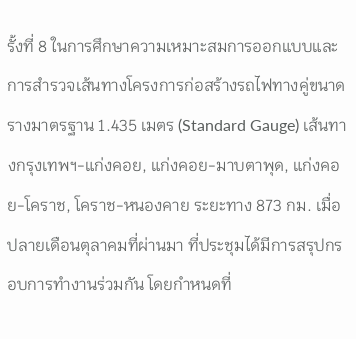รั้งที่ 8 ในการศึกษาความเหมาะสมการออกแบบและการสำรวจเส้นทางโครงการก่อสร้างรถไฟทางคู่ขนาดรางมาตรฐาน 1.435 เมตร (Standard Gauge) เส้นทางกรุงเทพฯ-แก่งคอย, แก่งคอย-มาบตาพุด, แก่งคอย-โคราช, โคราช-หนองคาย ระยะทาง 873 กม. เมื่อปลายเดือนตุลาคมที่ผ่านมา ที่ประชุมได้มีการสรุปกรอบการทำงานร่วมกัน โดยกำหนดที่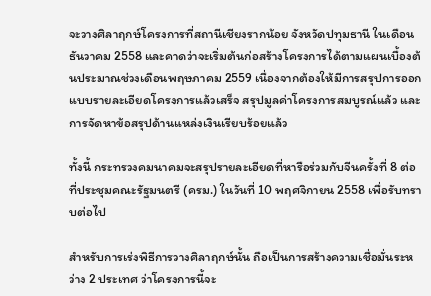จะวางศิลาฤกษ์โครงการที่สถานีเชียงรากน้อย จังหวัดปทุมธานี ในเดือนธันวาคม 2558 และคาดว่าจะเริ่มต้นก่อสร้างโครงการได้ตามแผนเบื้องต้นประมาณช่วงเดือนพฤษภาคม 2559 เนื่องจากต้องให้มีการสรุปการออกแบบรายละเอียดโครงการแล้วเสร็จ สรุปมูลค่าโครงการสมบูรณ์แล้ว และการจัดหาข้อสรุปด้านแหล่งเงินเรียบร้อยแล้ว

ทั้งนี้ กระทรวงคมนาคมจะสรุปรายละเอียดที่หารือร่วมกับจีนครั้งที่ 8 ต่อที่ประชุมคณะรัฐมนตรี (ครม.) ในวันที่ 10 พฤศจิกายน 2558 เพื่อรับทราบต่อไป

สำหรับการเร่งพิธีการวางศิลาฤกษ์นั้น ถือเป็นการสร้างความเชื่อมั่นระหว่าง 2 ประเทศ ว่าโครงการนี้จะ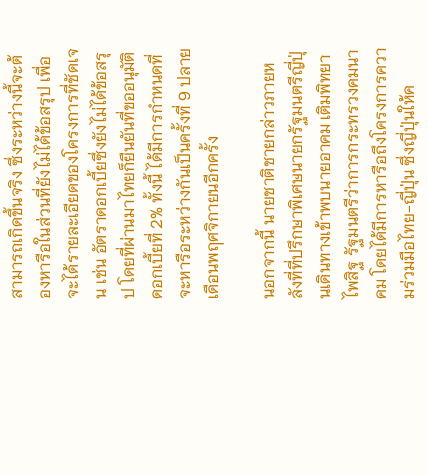สามารถเกิดขึ้นจริง ซึ่งระหว่างนี้จะต้องหารือในส่วนที่ยังไม่ได้ข้อสรุป เพื่อจะได้รายละเอียดของโครงการที่ชัดเจน เช่น อัตราดอกเบี้ยซึ่งยังไม่ได้ข้อสรุป โดยที่ผ่านมาไทยก็ยืนยันที่ขออนุมัติดอกเบี้ยที่ 2% ทั้งนี้ ได้มีการกำหนดที่จะหารือระหว่างกันเป็นครั้งที่ 9 ปลายเดือนพฤศจิกายนอีกครั้ง

นอกจากนี้ นายชาติชายกล่าวภายหลังที่ที่ปรึกษาพิเศษนายกรัฐมนตรีญี่ปุ่นเดินทางเข้าพบนายอาคม เติมพิทยาไพสิฐ รัฐมนตรีว่าการกระทรวงคมนาคม โดยได้มีการหารือถึงโครงการความร่วมมือไทย-ญี่ปุ่น ซึ่งญี่ปุ่นให้ค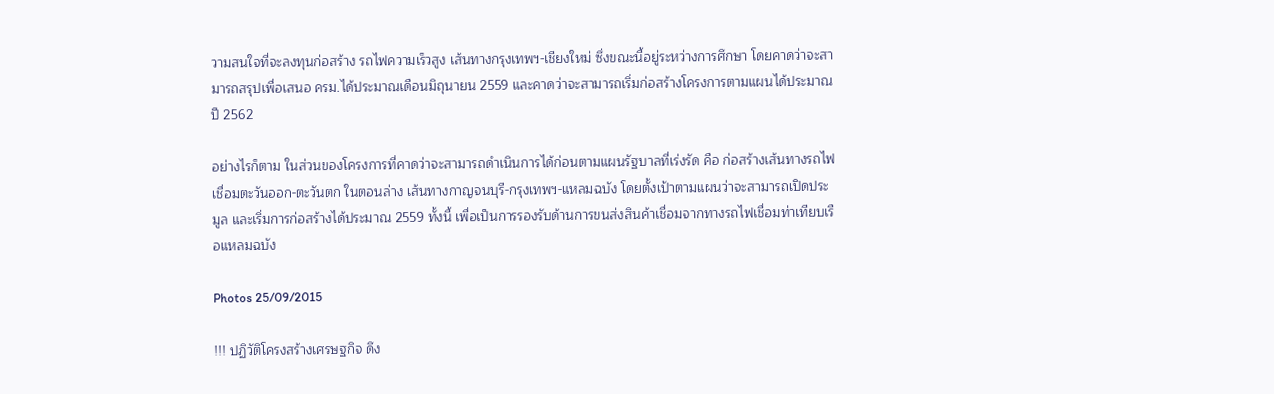วามสนใจที่จะลงทุนก่อสร้าง รถไฟความเร็วสูง เส้นทางกรุงเทพฯ-เชียงใหม่ ซึ่งขณะนี้อยู่ระหว่างการศึกษา โดยคาดว่าจะสามารถสรุปเพื่อเสนอ ครม.ได้ประมาณเดือนมิถุนายน 2559 และคาดว่าจะสามารถเริ่มก่อสร้างโครงการตามแผนได้ประมาณปี 2562

อย่างไรก็ตาม ในส่วนของโครงการที่คาดว่าจะสามารถดำเนินการได้ก่อนตามแผนรัฐบาลที่เร่งรัด คือ ก่อสร้างเส้นทางรถไฟเชื่อมตะวันออก-ตะวันตก ในตอนล่าง เส้นทางกาญจนบุรี-กรุงเทพฯ-แหลมฉบัง โดยตั้งเป้าตามแผนว่าจะสามารถเปิดประมูล และเริ่มการก่อสร้างได้ประมาณ 2559 ทั้งนี้ เพื่อเป็นการรองรับด้านการขนส่งสินค้าเชื่อมจากทางรถไฟเชื่อมท่าเทียบเรือแหลมฉบัง

Photos 25/09/2015

!!! ปฏิวัติโครงสร้างเศรษฐกิจ ดึง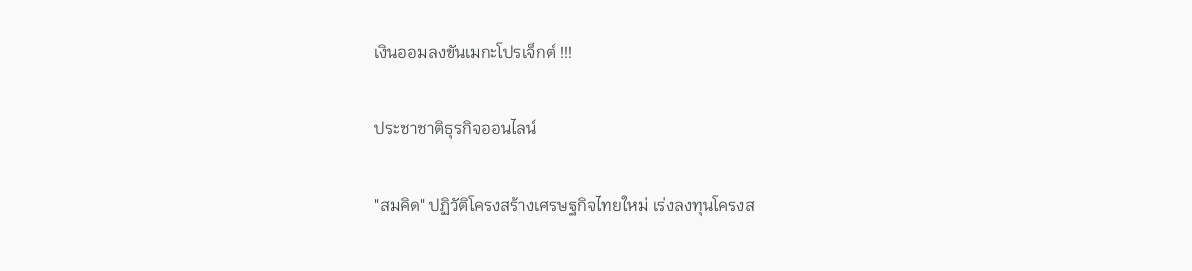เงินออมลงขันเมกะโปรเจ็กต์ !!!

ประชาชาติธุรกิจออนไลน์

"สมคิด" ปฏิวัติโครงสร้างเศรษฐกิจไทยใหม่ เร่งลงทุนโครงส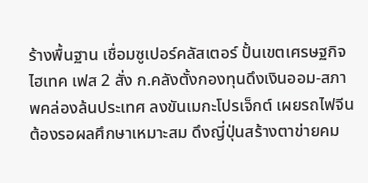ร้างพื้นฐาน เชื่อมซูเปอร์คลัสเตอร์ ปั้นเขตเศรษฐกิจไฮเทค เฟส 2 สั่ง ก.คลังตั้งกองทุนดึงเงินออม-สภาพคล่องล้นประเทศ ลงขันเมกะโปรเจ็กต์ เผยรถไฟจีนต้องรอผลศึกษาเหมาะสม ดึงญี่ปุ่นสร้างตาข่ายคม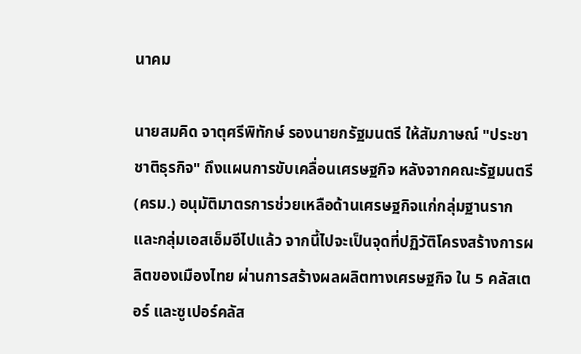นาคม

นายสมคิด จาตุศรีพิทักษ์ รองนายกรัฐมนตรี ให้สัมภาษณ์ "ประชาชาติธุรกิจ" ถึงแผนการขับเคลื่อนเศรษฐกิจ หลังจากคณะรัฐมนตรี (ครม.) อนุมัติมาตรการช่วยเหลือด้านเศรษฐกิจแก่กลุ่มฐานรากและกลุ่มเอสเอ็มอีไปแล้ว จากนี้ไปจะเป็นจุดที่ปฏิวัติโครงสร้างการผลิตของเมืองไทย ผ่านการสร้างผลผลิตทางเศรษฐกิจ ใน 5 คลัสเตอร์ และซูเปอร์คลัส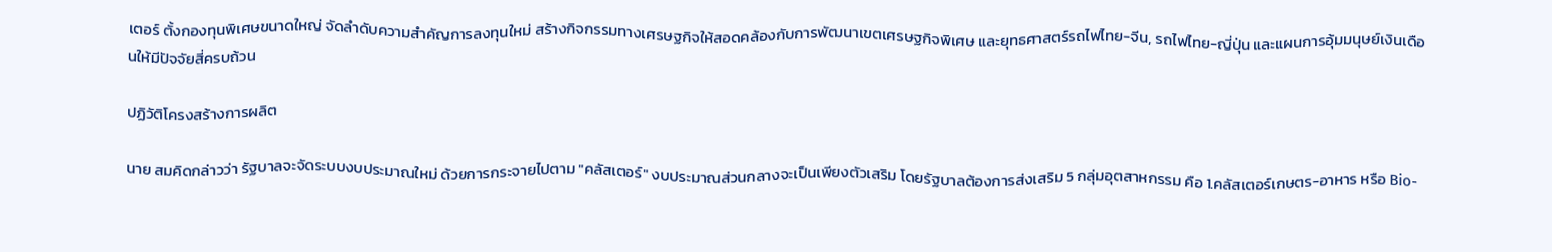เตอร์ ตั้งกองทุนพิเศษขนาดใหญ่ จัดลำดับความสำคัญการลงทุนใหม่ สร้างกิจกรรมทางเศรษฐกิจให้สอดคล้องกับการพัฒนาเขตเศรษฐกิจพิเศษ และยุทธศาสตร์รถไฟไทย-จีน, รถไฟไทย-ญี่ปุ่น และแผนการอุ้มมนุษย์เงินเดือนให้มีปัจจัยสี่ครบถ้วน

ปฏิวัติโครงสร้างการผลิต

นาย สมคิดกล่าวว่า รัฐบาลจะจัดระบบงบประมาณใหม่ ด้วยการกระจายไปตาม "คลัสเตอร์" งบประมาณส่วนกลางจะเป็นเพียงตัวเสริม โดยรัฐบาลต้องการส่งเสริม 5 กลุ่มอุตสาหกรรม คือ 1.คลัสเตอร์เกษตร-อาหาร หรือ Bio-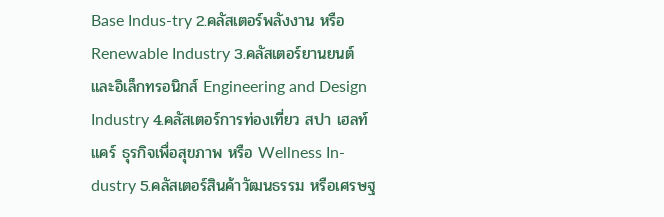Base Indus-try 2.คลัสเตอร์พลังงาน หรือ Renewable Industry 3.คลัสเตอร์ยานยนต์ และอิเล็กทรอนิกส์ Engineering and Design Industry 4.คลัสเตอร์การท่องเที่ยว สปา เฮลท์แคร์ ธุรกิจเพื่อสุขภาพ หรือ Wellness In-dustry 5.คลัสเตอร์สินค้าวัฒนธรรม หรือเศรษฐ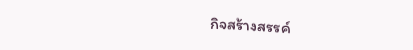กิจสร้างสรรค์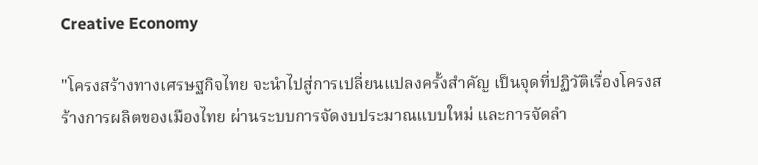Creative Economy

"โครงสร้างทางเศรษฐกิจไทย จะนำไปสู่การเปลี่ยนแปลงครั้งสำคัญ เป็นจุดที่ปฏิวัติเรื่องโครงสร้างการผลิตของเมืองไทย ผ่านระบบการจัดงบประมาณแบบใหม่ และการจัดลำ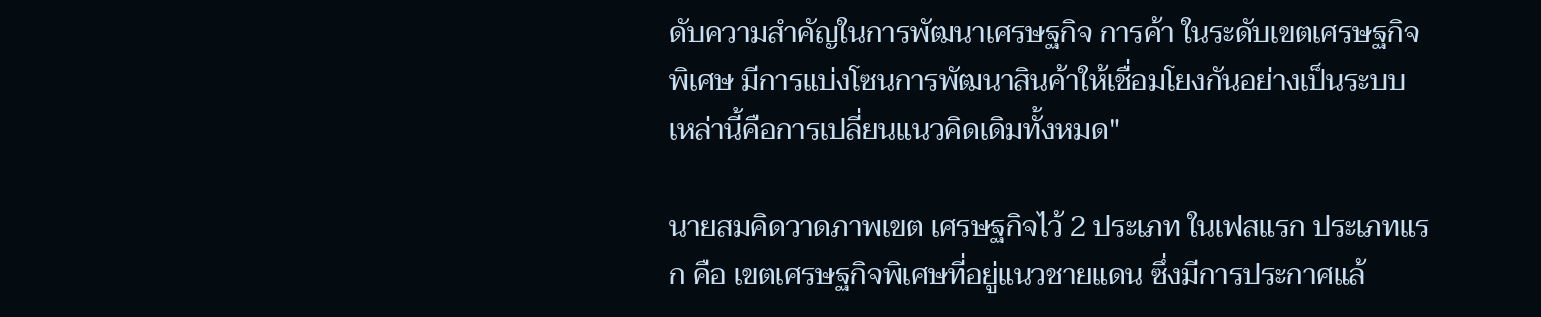ดับความสำคัญในการพัฒนาเศรษฐกิจ การค้า ในระดับเขตเศรษฐกิจพิเศษ มีการแบ่งโซนการพัฒนาสินค้าให้เชื่อมโยงกันอย่างเป็นระบบ เหล่านี้คือการเปลี่ยนแนวคิดเดิมทั้งหมด"

นายสมคิดวาดภาพเขต เศรษฐกิจไว้ 2 ประเภท ในเฟสแรก ประเภทแรก คือ เขตเศรษฐกิจพิเศษที่อยู่แนวชายแดน ซึ่งมีการประกาศแล้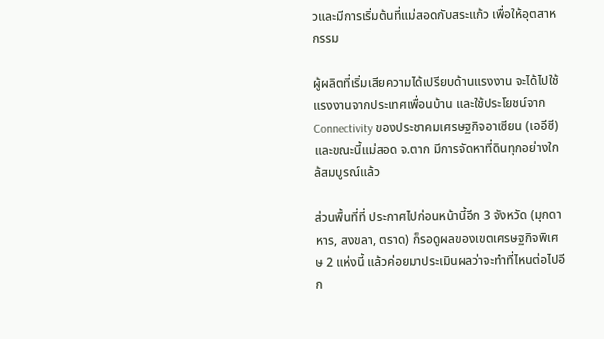วและมีการเริ่มต้นที่แม่สอดกับสระแก้ว เพื่อให้อุตสาหกรรม

ผู้ผลิตที่เริ่มเสียความได้เปรียบด้านแรงงาน จะได้ไปใช้แรงงานจากประเทศเพื่อนบ้าน และใช้ประโยชน์จาก Connectivity ของประชาคมเศรษฐกิจอาเซียน (เออีซี) และขณะนี้แม่สอด จ.ตาก มีการจัดหาที่ดินทุกอย่างใกล้สมบูรณ์แล้ว

ส่วนพื้นที่ที่ ประกาศไปก่อนหน้านี้อีก 3 จังหวัด (มุกดาหาร, สงขลา, ตราด) ก็รอดูผลของเขตเศรษฐกิจพิเศษ 2 แห่งนี้ แล้วค่อยมาประเมินผลว่าจะทำที่ไหนต่อไปอีก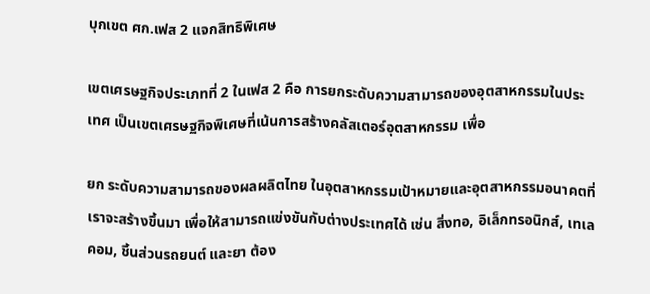บุกเขต ศก.เฟส 2 แจกสิทธิพิเศษ

เขตเศรษฐกิจประเภทที่ 2 ในเฟส 2 คือ การยกระดับความสามารถของอุตสาหกรรมในประเทศ เป็นเขตเศรษฐกิจพิเศษที่เน้นการสร้างคลัสเตอร์อุตสาหกรรม เพื่อ

ยก ระดับความสามารถของผลผลิตไทย ในอุตสาหกรรมเป้าหมายและอุตสาหกรรมอนาคตที่เราจะสร้างขึ้นมา เพื่อให้สามารถแข่งขันกับต่างประเทศได้ เช่น สิ่งทอ, อิเล็กทรอนิกส์, เทเลคอม, ชิ้นส่วนรถยนต์ และยา ต้อง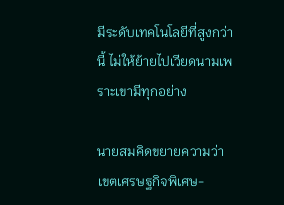มีระดับเทคโนโลยีที่สูงกว่านี้ ไม่ให้ย้ายไปเวียดนามเพราะเขามีทุกอย่าง

นายสมคิดขยายความว่า เขตเศรษฐกิจพิเศษ-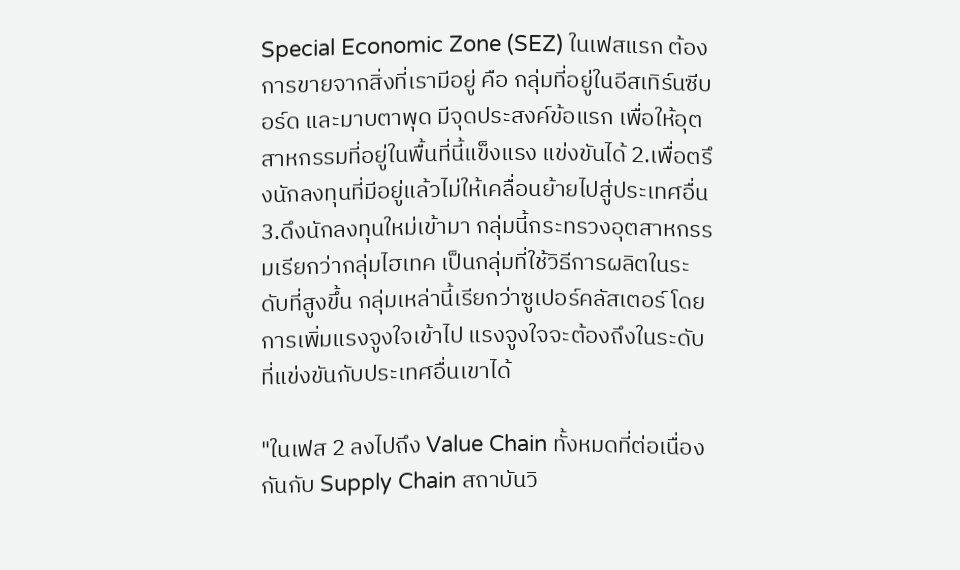Special Economic Zone (SEZ) ในเฟสแรก ต้องการขายจากสิ่งที่เรามีอยู่ คือ กลุ่มที่อยู่ในอีสเทิร์นซีบอร์ด และมาบตาพุด มีจุดประสงค์ข้อแรก เพื่อให้อุตสาหกรรมที่อยู่ในพื้นที่นี้แข็งแรง แข่งขันได้ 2.เพื่อตรึงนักลงทุนที่มีอยู่แล้วไม่ให้เคลื่อนย้ายไปสู่ประเทศอื่น 3.ดึงนักลงทุนใหม่เข้ามา กลุ่มนี้กระทรวงอุตสาหกรรมเรียกว่ากลุ่มไฮเทค เป็นกลุ่มที่ใช้วิธีการผลิตในระดับที่สูงขึ้น กลุ่มเหล่านี้เรียกว่าซูเปอร์คลัสเตอร์ โดยการเพิ่มแรงจูงใจเข้าไป แรงจูงใจจะต้องถึงในระดับที่แข่งขันกับประเทศอื่นเขาได้

"ในเฟส 2 ลงไปถึง Value Chain ทั้งหมดที่ต่อเนื่องกันกับ Supply Chain สถาบันวิ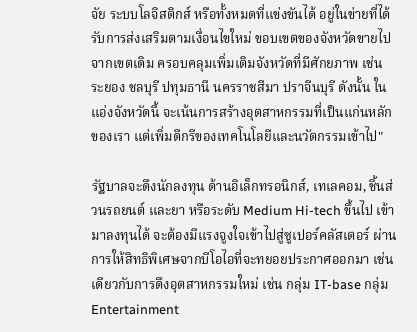จัย ระบบโลจิสติกส์ หรือทั้งหมดที่แข่งขันได้ อยู่ในข่ายที่ได้รับการส่งเสริมตามเงื่อนไขใหม่ ขอบเขตของจังหวัดขายไปจากเขตเดิม ครอบคลุมเพิ่มเติมจังหวัดที่มีศักยภาพ เช่น ระยอง ชลบุรี ปทุมธานี นครราชสีมา ปราจีนบุรี ดังนั้น ในแอ่งจังหวัดนี้ จะเน้นการสร้างอุตสาหกรรมที่เป็นแก่นหลักของเรา แต่เพิ่มดีกรีของเทคโนโลยีและนวัตกรรมเข้าไป"

รัฐบาลจะดึงนักลงทุน ด้านอิเล็กทรอนิกส์, เทเลคอม, ชิ้นส่วนรถยนต์ และยา หรือระดับ Medium Hi-tech ขึ้นไป เข้ามาลงทุนได้ จะต้องมีแรงจูงใจเข้าไปสู่ซูเปอร์คลัสเตอร์ ผ่านการให้สิทธิพิเศษจากบีโอไอที่จะทยอยประกาศออกมา เช่นเดียวกับการดึงอุตสาหกรรมใหม่ เช่น กลุ่ม IT-base กลุ่ม Entertainment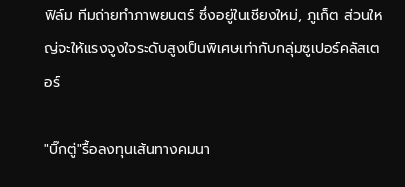ฟิล์ม ทีมถ่ายทำภาพยนตร์ ซึ่งอยู่ในเชียงใหม่, ภูเก็ต ส่วนใหญ่จะให้แรงจูงใจระดับสูงเป็นพิเศษเท่ากับกลุ่มซูเปอร์คลัสเตอร์

"บิ๊กตู่"รื้อลงทุนเส้นทางคมนา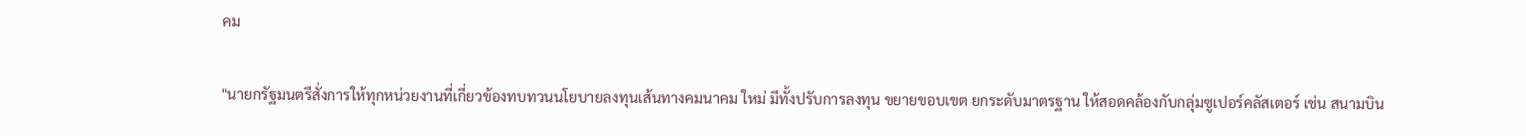คม

"นายกรัฐมนตรีสั่งการให้ทุกหน่วยงานที่เกี่ยวข้องทบทวนนโยบายลงทุนเส้นทางคมนาคม ใหม่ มีทั้งปรับการลงทุน ขยายขอบเขต ยกระดับมาตรฐาน ให้สอดคล้องกับกลุ่มซูเปอร์คลัสเตอร์ เช่น สนามบิน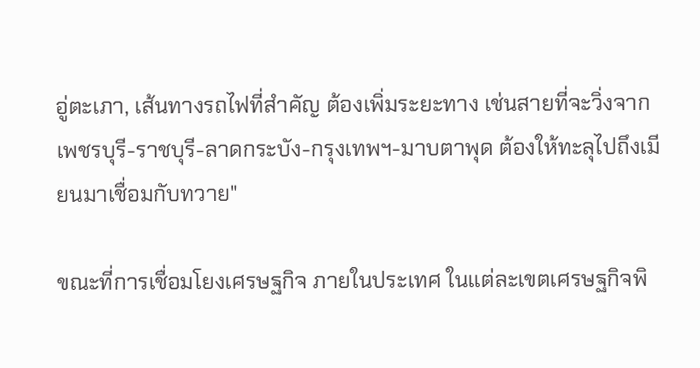อู่ตะเภา, เส้นทางรถไฟที่สำคัญ ต้องเพิ่มระยะทาง เช่นสายที่จะวิ่งจากเพชรบุรี-ราชบุรี-ลาดกระบัง-กรุงเทพฯ-มาบตาพุด ต้องให้ทะลุไปถึงเมียนมาเชื่อมกับทวาย"

ขณะที่การเชื่อมโยงเศรษฐกิจ ภายในประเทศ ในแต่ละเขตเศรษฐกิจพิ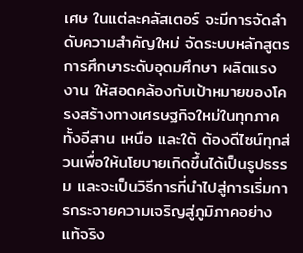เศษ ในแต่ละคลัสเตอร์ จะมีการจัดลำดับความสำคัญใหม่ จัดระบบหลักสูตรการศึกษาระดับอุดมศึกษา ผลิตแรงงาน ให้สอดคล้องกับเป้าหมายของโครงสร้างทางเศรษฐกิจใหม่ในทุกภาค ทั้งอีสาน เหนือ และใต้ ต้องดีไซน์ทุกส่วนเพื่อให้นโยบายเกิดขึ้นได้เป็นรูปธรรม และจะเป็นวิธีการที่นำไปสู่การเริ่มการกระจายความเจริญสู่ภูมิภาคอย่างแท้จริง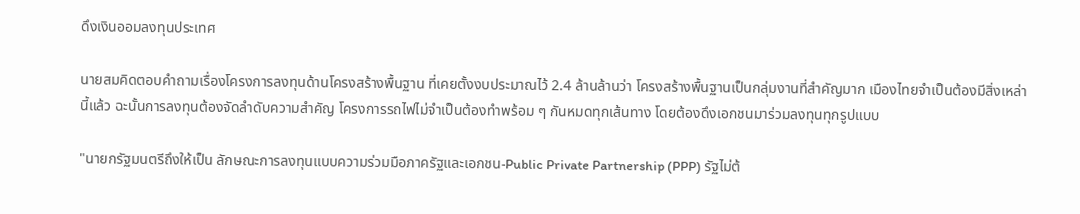ดึงเงินออมลงทุนประเทศ

นายสมคิดตอบคำถามเรื่องโครงการลงทุนด้านโครงสร้างพื้นฐาน ที่เคยตั้งงบประมาณไว้ 2.4 ล้านล้านว่า โครงสร้างพื้นฐานเป็นกลุ่มงานที่สำคัญมาก เมืองไทยจำเป็นต้องมีสิ่งเหล่านี้แล้ว ฉะนั้นการลงทุนต้องจัดลำดับความสำคัญ โครงการรถไฟไม่จำเป็นต้องทำพร้อม ๆ กันหมดทุกเส้นทาง โดยต้องดึงเอกชนมาร่วมลงทุนทุกรูปแบบ

"นายกรัฐมนตรีถึงให้เป็น ลักษณะการลงทุนแบบความร่วมมือภาครัฐและเอกชน-Public Private Partnership (PPP) รัฐไม่ต้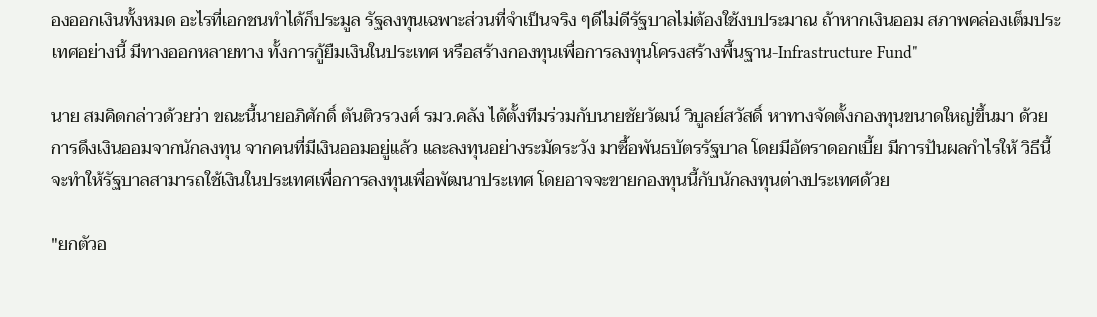องออกเงินทั้งหมด อะไรที่เอกชนทำได้ก็ประมูล รัฐลงทุนเฉพาะส่วนที่จำเป็นจริง ๆดีไม่ดีรัฐบาลไม่ต้องใช้งบประมาณ ถ้าหากเงินออม สภาพคล่องเต็มประเทศอย่างนี้ มีทางออกหลายทาง ทั้งการกู้ยืมเงินในประเทศ หรือสร้างกองทุนเพื่อการลงทุนโครงสร้างพื้นฐาน-Infrastructure Fund"

นาย สมคิดกล่าวด้วยว่า ขณะนี้นายอภิศักดิ์ ตันติวรวงศ์ รมว.คลัง ได้ตั้งทีมร่วมกับนายชัยวัฒน์ วิบูลย์สวัสดิ์ หาทางจัดตั้งกองทุนขนาดใหญ่ขึ้นมา ด้วยการดึงเงินออมจากนักลงทุน จากคนที่มีเงินออมอยู่แล้ว และลงทุนอย่างระมัดระวัง มาซื้อพันธบัตรรัฐบาล โดยมีอัตราดอกเบี้ย มีการปันผลกำไรให้ วิธีนี้จะทำให้รัฐบาลสามารถใช้เงินในประเทศเพื่อการลงทุนเพื่อพัฒนาประเทศ โดยอาจจะขายกองทุนนี้กับนักลงทุนต่างประเทศด้วย

"ยกตัวอ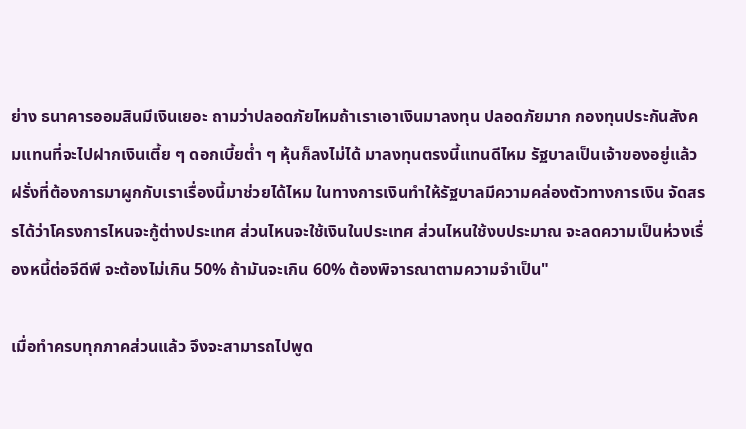ย่าง ธนาคารออมสินมีเงินเยอะ ถามว่าปลอดภัยไหมถ้าเราเอาเงินมาลงทุน ปลอดภัยมาก กองทุนประกันสังคมแทนที่จะไปฝากเงินเตี้ย ๆ ดอกเบี้ยต่ำ ๆ หุ้นก็ลงไม่ได้ มาลงทุนตรงนี้แทนดีไหม รัฐบาลเป็นเจ้าของอยู่แล้ว ฝรั่งที่ต้องการมาผูกกับเราเรื่องนี้มาช่วยได้ไหม ในทางการเงินทำให้รัฐบาลมีความคล่องตัวทางการเงิน จัดสรรได้ว่าโครงการไหนจะกู้ต่างประเทศ ส่วนไหนจะใช้เงินในประเทศ ส่วนไหนใช้งบประมาณ จะลดความเป็นห่วงเรื่องหนี้ต่อจีดีพี จะต้องไม่เกิน 50% ถ้ามันจะเกิน 60% ต้องพิจารณาตามความจำเป็น"

เมื่อทำครบทุกภาคส่วนแล้ว จึงจะสามารถไปพูด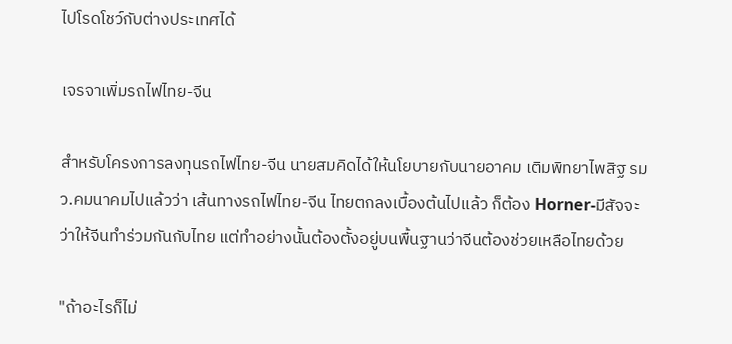ไปโรดโชว์กับต่างประเทศได้

เจรจาเพิ่มรถไฟไทย-จีน

สำหรับโครงการลงทุนรถไฟไทย-จีน นายสมคิดได้ให้นโยบายกับนายอาคม เติมพิทยาไพสิฐ รมว.คมนาคมไปแล้วว่า เส้นทางรถไฟไทย-จีน ไทยตกลงเบื้องต้นไปแล้ว ก็ต้อง Horner-มีสัจจะ ว่าให้จีนทำร่วมกันกับไทย แต่ทำอย่างนั้นต้องตั้งอยู่บนพื้นฐานว่าจีนต้องช่วยเหลือไทยด้วย

"ถ้าอะไรก็ไม่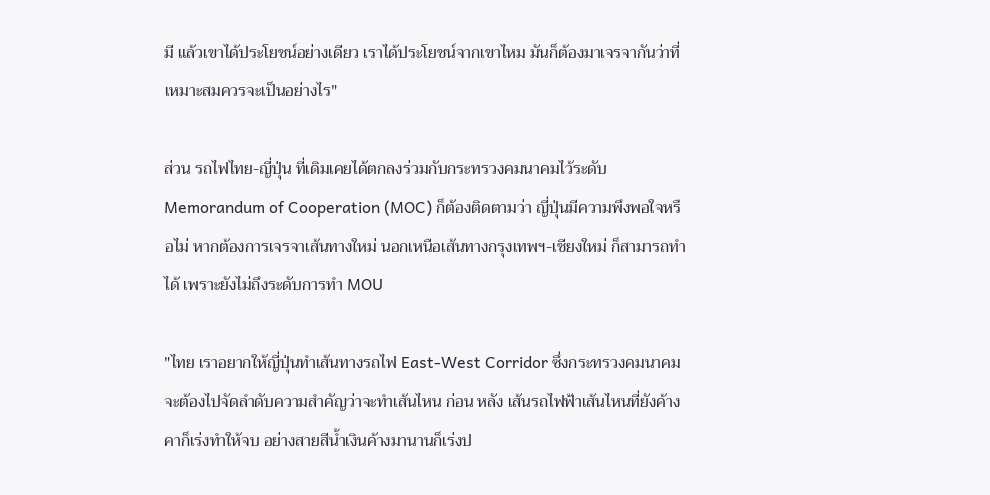มี แล้วเขาได้ประโยชน์อย่างเดียว เราได้ประโยชน์จากเขาไหม มันก็ต้องมาเจรจากันว่าที่เหมาะสมควรจะเป็นอย่างไร"

ส่วน รถไฟไทย-ญี่ปุ่น ที่เดิมเคยได้ตกลงร่วมกับกระทรวงคมนาคมไว้ระดับ Memorandum of Cooperation (MOC) ก็ต้องติดตามว่า ญี่ปุ่นมีความพึงพอใจหรือไม่ หากต้องการเจรจาเส้นทางใหม่ นอกเหนือเส้นทางกรุงเทพฯ-เชียงใหม่ ก็สามารถทำได้ เพราะยังไม่ถึงระดับการทำ MOU

"ไทย เราอยากให้ญี่ปุ่นทำเส้นทางรถไฟ East-West Corridor ซึ่งกระทรวงคมนาคมจะต้องไปจัดลำดับความสำคัญว่าจะทำเส้นไหน ก่อน หลัง เส้นรถไฟฟ้าเส้นไหนที่ยังค้างคาก็เร่งทำให้จบ อย่างสายสีน้ำเงินค้างมานานก็เร่งป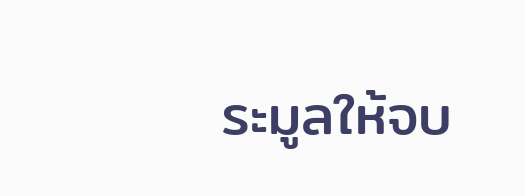ระมูลให้จบ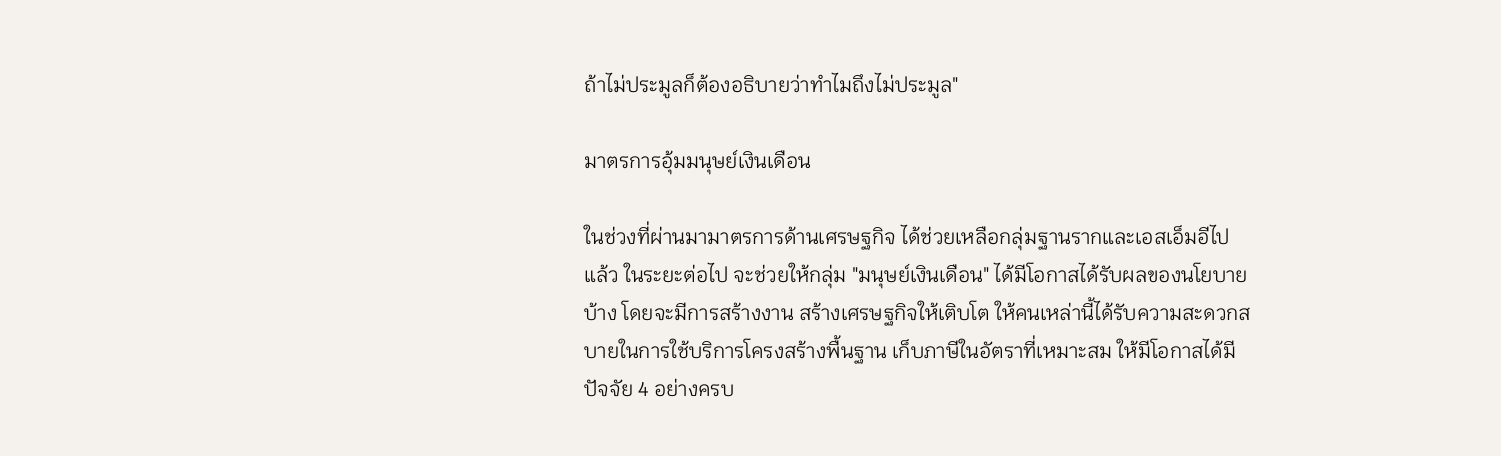ถ้าไม่ประมูลก็ต้องอธิบายว่าทำไมถึงไม่ประมูล"

มาตรการอุ้มมนุษย์เงินเดือน

ในช่วงที่ผ่านมามาตรการด้านเศรษฐกิจ ได้ช่วยเหลือกลุ่มฐานรากและเอสเอ็มอีไปแล้ว ในระยะต่อไป จะช่วยให้กลุ่ม "มนุษย์เงินเดือน" ได้มีโอกาสได้รับผลของนโยบายบ้าง โดยจะมีการสร้างงาน สร้างเศรษฐกิจให้เติบโต ให้คนเหล่านี้ได้รับความสะดวกสบายในการใช้บริการโครงสร้างพื้นฐาน เก็บภาษีในอัตราที่เหมาะสม ให้มีโอกาสได้มีปัจจัย 4 อย่างครบ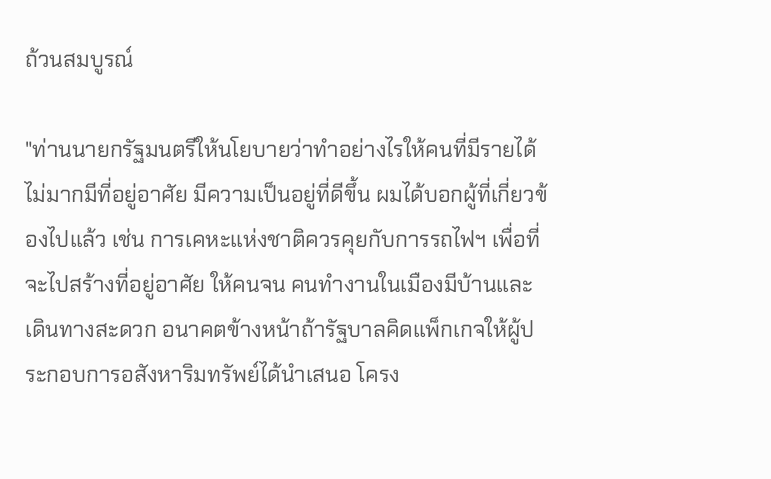ถ้วนสมบูรณ์

"ท่านนายกรัฐมนตรีให้นโยบายว่าทำอย่างไรให้คนที่มีรายได้ไม่มากมีที่อยู่อาศัย มีความเป็นอยู่ที่ดีขึ้น ผมได้บอกผู้ที่เกี่ยวข้องไปแล้ว เช่น การเคหะแห่งชาติควรคุยกับการรถไฟฯ เพื่อที่จะไปสร้างที่อยู่อาศัย ให้คนจน คนทำงานในเมืองมีบ้านและเดินทางสะดวก อนาคตข้างหน้าถ้ารัฐบาลคิดแพ็กเกจให้ผู้ประกอบการอสังหาริมทรัพย์ได้นำเสนอ โครง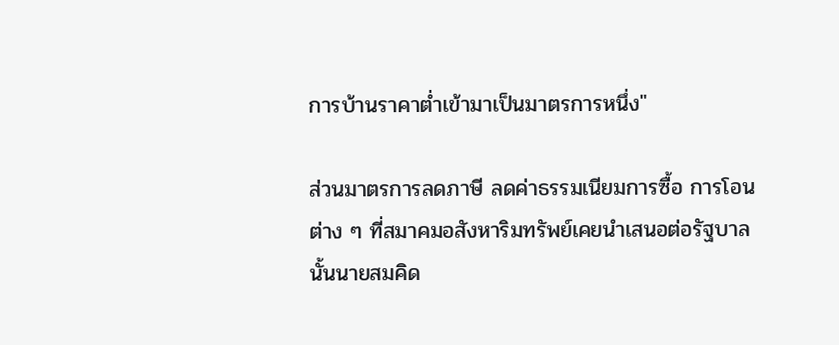การบ้านราคาต่ำเข้ามาเป็นมาตรการหนึ่ง"

ส่วนมาตรการลดภาษี ลดค่าธรรมเนียมการซื้อ การโอนต่าง ๆ ที่สมาคมอสังหาริมทรัพย์เคยนำเสนอต่อรัฐบาลนั้นนายสมคิด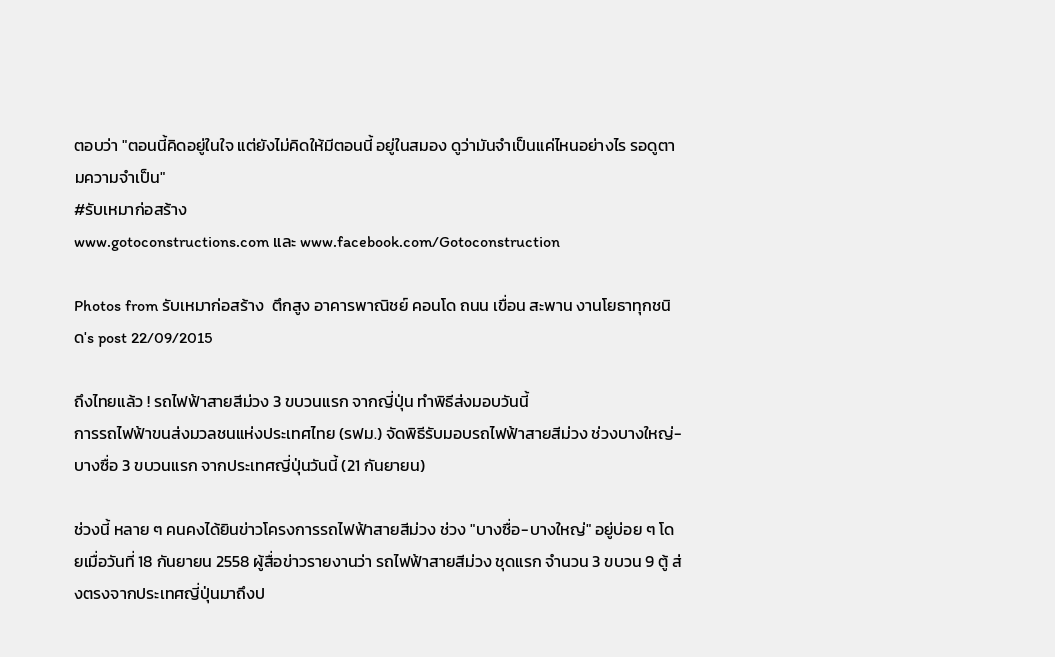ตอบว่า "ตอนนี้คิดอยู่ในใจ แต่ยังไม่คิดให้มีตอนนี้ อยู่ในสมอง ดูว่ามันจำเป็นแค่ไหนอย่างไร รอดูตามความจำเป็น"
#รับเหมาก่อสร้าง
www.gotoconstructions.com และ www.facebook.com/Gotoconstruction

Photos from รับเหมาก่อสร้าง  ตึกสูง อาคารพาณิชย์ คอนโด ถนน เขื่อน สะพาน งานโยธาทุกชนิด's post 22/09/2015

ถึงไทยแล้ว ! รถไฟฟ้าสายสีม่วง 3 ขบวนแรก จากญี่ปุ่น ทำพิธีส่งมอบวันนี้
การรถไฟฟ้าขนส่งมวลชนแห่งประเทศไทย (รฟม.) จัดพิธีรับมอบรถไฟฟ้าสายสีม่วง ช่วงบางใหญ่-บางซื่อ 3 ขบวนแรก จากประเทศญี่ปุ่นวันนี้ (21 กันยายน)

ช่วงนี้ หลาย ๆ คนคงได้ยินข่าวโครงการรถไฟฟ้าสายสีม่วง ช่วง "บางซื่อ-บางใหญ่" อยู่บ่อย ๆ โดยเมื่อวันที่ 18 กันยายน 2558 ผู้สื่อข่าวรายงานว่า รถไฟฟ้าสายสีม่วง ชุดแรก จำนวน 3 ขบวน 9 ตู้ ส่งตรงจากประเทศญี่ปุ่นมาถึงป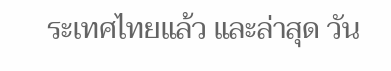ระเทศไทยแล้ว และล่าสุด วัน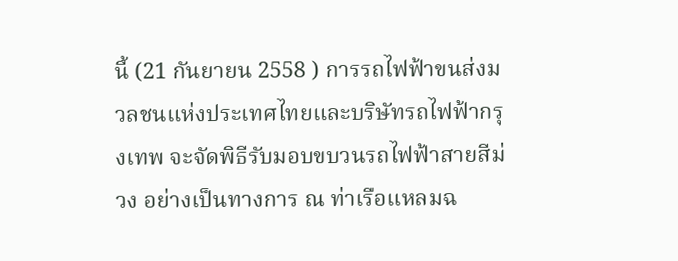นี้ (21 กันยายน 2558 ) การรถไฟฟ้าขนส่งมวลชนแห่งประเทศไทยและบริษัทรถไฟฟ้ากรุงเทพ จะจัดพิธีรับมอบขบวนรถไฟฟ้าสายสีม่วง อย่างเป็นทางการ ณ ท่าเรือแหลมฉ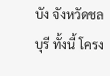บัง จังหวัดชลบุรี ทั้งนี้ โครง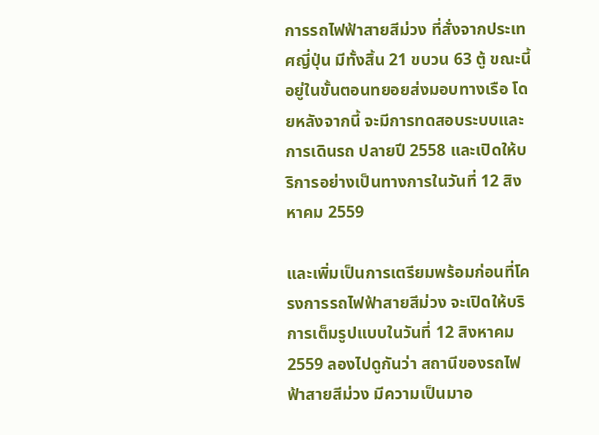การรถไฟฟ้าสายสีม่วง ที่สั่งจากประเทศญี่ปุ่น มีทั้งสิ้น 21 ขบวน 63 ตู้ ขณะนี้อยู่ในขั้นตอนทยอยส่งมอบทางเรือ โดยหลังจากนี้ จะมีการทดสอบระบบและการเดินรถ ปลายปี 2558 และเปิดให้บริการอย่างเป็นทางการในวันที่ 12 สิงหาคม 2559

และเพิ่มเป็นการเตรียมพร้อมก่อนที่โครงการรถไฟฟ้าสายสีม่วง จะเปิดให้บริการเต็มรูปแบบในวันที่ 12 สิงหาคม 2559 ลองไปดูกันว่า สถานีของรถไฟฟ้าสายสีม่วง มีความเป็นมาอ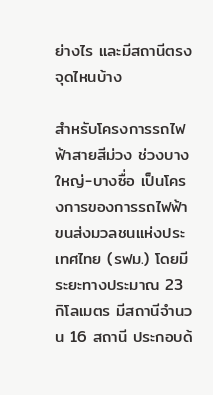ย่างไร และมีสถานีตรงจุดไหนบ้าง

สำหรับโครงการรถไฟฟ้าสายสีม่วง ช่วงบางใหญ่-บางซื่อ เป็นโครงการของการรถไฟฟ้าขนส่งมวลชนแห่งประเทศไทย (รฟม.) โดยมีระยะทางประมาณ 23 กิโลเมตร มีสถานีจำนวน 16 สถานี ประกอบด้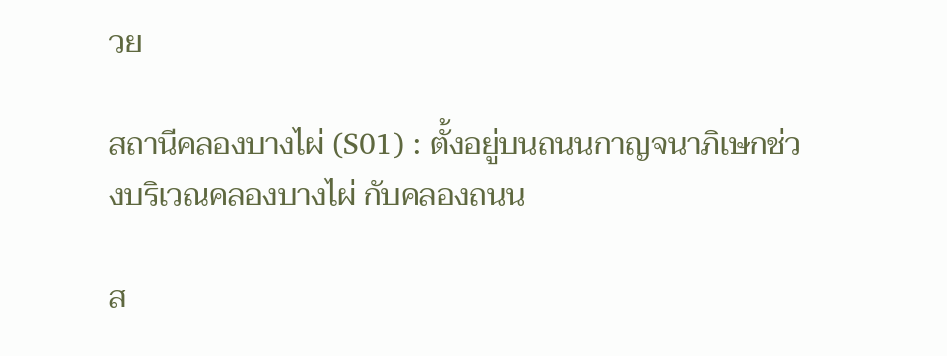วย

สถานีคลองบางไผ่ (S01) : ตั้งอยู่บนถนนกาญจนาภิเษกช่วงบริเวณคลองบางไผ่ กับคลองถนน

ส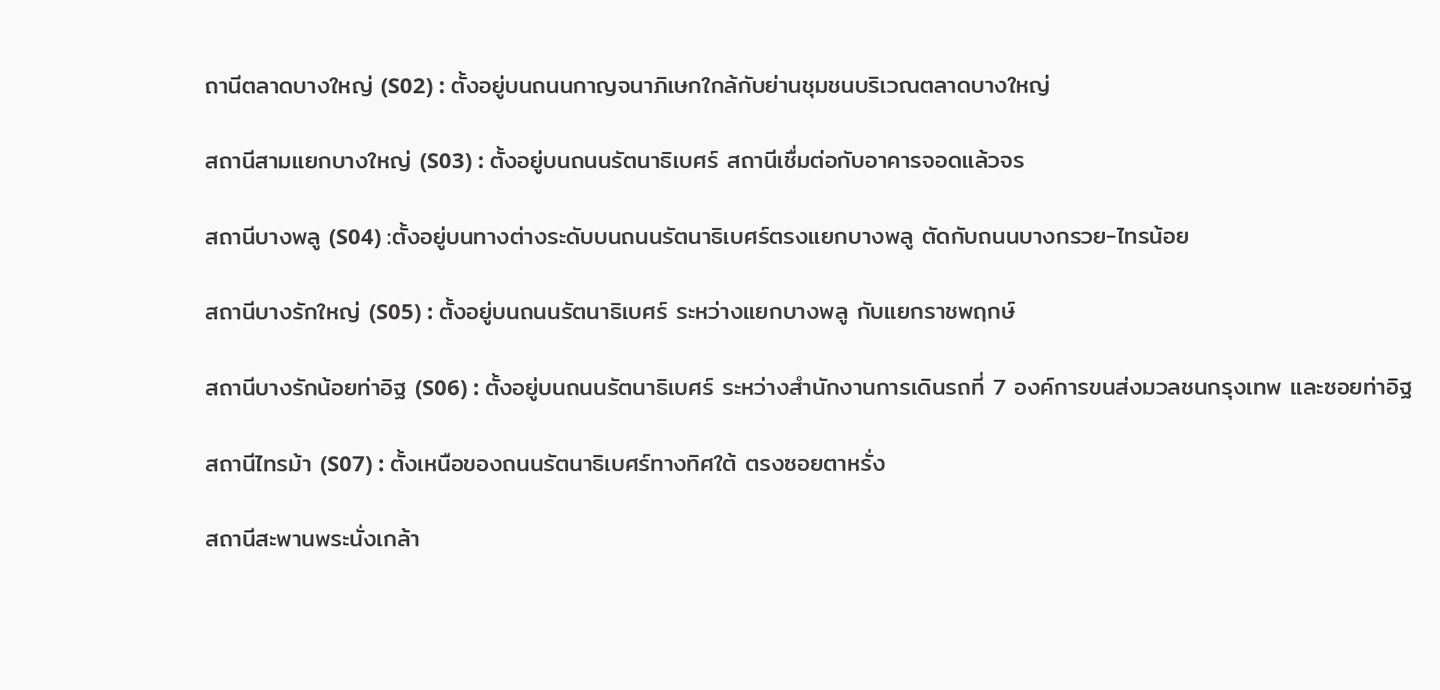ถานีตลาดบางใหญ่ (S02) : ตั้งอยู่บนถนนกาญจนาภิเษกใกล้กับย่านชุมชนบริเวณตลาดบางใหญ่

สถานีสามแยกบางใหญ่ (S03) : ตั้งอยู่บนถนนรัตนาธิเบศร์ สถานีเชื่มต่อกับอาคารจอดแล้วจร

สถานีบางพลู (S04) :ตั้งอยู่บนทางต่างระดับบนถนนรัตนาธิเบศร์ตรงแยกบางพลู ตัดกับถนนบางกรวย-ไทรน้อย

สถานีบางรักใหญ่ (S05) : ตั้งอยู่บนถนนรัตนาธิเบศร์ ระหว่างแยกบางพลู กับแยกราชพฤกษ์

สถานีบางรักน้อยท่าอิฐ (S06) : ตั้งอยู่บนถนนรัตนาธิเบศร์ ระหว่างสำนักงานการเดินรถที่ 7 องค์การขนส่งมวลชนกรุงเทพ และซอยท่าอิฐ

สถานีไทรม้า (S07) : ตั้งเหนือของถนนรัตนาธิเบศร์ทางทิศใต้ ตรงซอยตาหรั่ง

สถานีสะพานพระนั่งเกล้า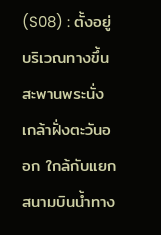(S08) : ตั้งอยู่บริเวณทางขึ้นสะพานพระนั่งเกล้าฝั่งตะวันออก ใกล้กับแยกสนามบินน้ำทาง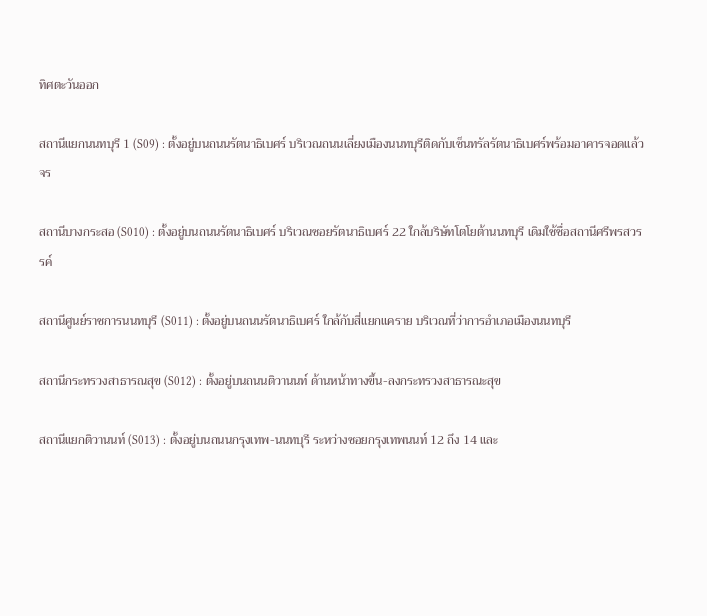ทิศตะวันออก

สถานีแยกนนทบุรี 1 (S09) : ตั้งอยู่บนถนนรัตนาธิเบศร์ บริเวณถนนเลี่ยงเมืองนนทบุรีติดกับเซ็นทรัลรัตนาธิเบศร์พร้อมอาคารจอดแล้วจร

สถานีบางกระสอ (S010) : ตั้งอยู่บนถนนรัตนาธิเบศร์ บริเวณซอยรัตนาธิเบศร์ 22 ใกล้บริษัทโตโยต้านนทบุรี เดิมใช้ชื่อสถานีศรีพรสวรรค์

สถานีศูนย์ราชการนนทบุรี (S011) : ตั้งอยู่บนถนนรัตนาธิเบศร์ ใกล้กับสี่แยกแคราย บริเวณที่ว่าการอำเภอเมืองนนทบุรี

สถานีกระทรวงสาธารณสุข (S012) : ตั้งอยู่บนถนนติวานนท์ ด้านหน้าทางขึ้น-ลงกระทรวงสาธารณะสุข

สถานีแยกติวานนท์ (S013) : ตั้งอยู่บนถนนกรุงเทพ-นนทบุรี ระหว่างซอยกรุงเทพนนท์ 12 ถึง 14 และ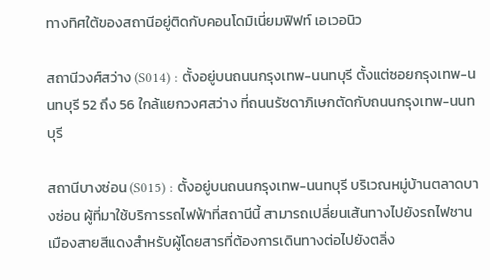ทางทิศใต้ของสถานีอยู่ติดกับคอนโดมิเนี่ยมฟิฟท์ เอเวอนิว

สถานีวงศ์สว่าง (S014) : ตั้งอยู่บนถนนกรุงเทพ-นนทบุรี ตั้งแต่ซอยกรุงเทพ-นนทบุรี 52 ถึง 56 ใกล้แยกวงศสว่าง ที่ถนนรัชดาภิเษกตัดกับถนนกรุงเทพ-นนทบุรี

สถานีบางซ่อน (S015) : ตั้งอยู่บนถนนกรุงเทพ-นนทบุรี บริเวณหมู่บ้านตลาดบางซ่อน ผู้ที่มาใช้บริการรถไฟฟ้าที่สถานีนี้ สามารถเปลี่ยนเส้นทางไปยังรถไฟชานเมืองสายสีแดงสำหรับผู้โดยสารที่ต้องการเดินทางต่อไปยังตลิ่ง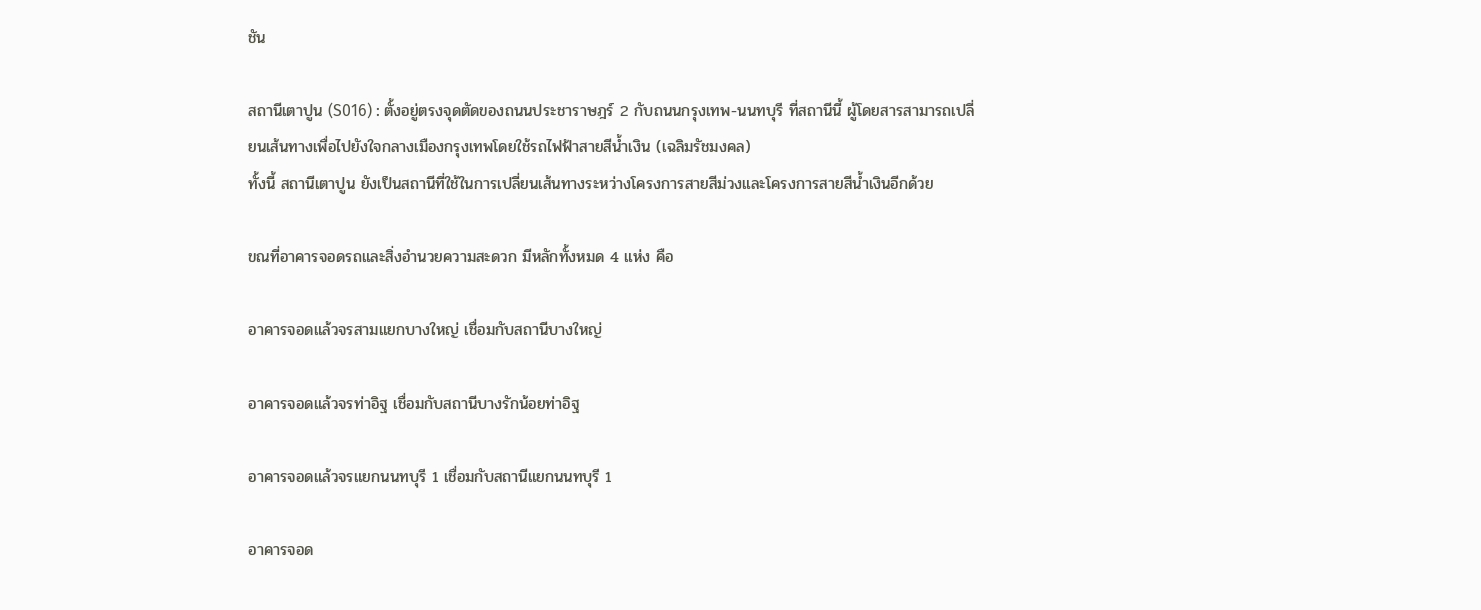ชัน

สถานีเตาปูน (S016) : ตั้งอยู่ตรงจุดตัดของถนนประชาราษฎร์ 2 กับถนนกรุงเทพ-นนทบุรี ที่สถานีนี้ ผู้โดยสารสามารถเปลี่ยนเส้นทางเพื่อไปยังใจกลางเมืองกรุงเทพโดยใช้รถไฟฟ้าสายสีน้ำเงิน (เฉลิมรัชมงคล)
ทั้งนี้ สถานีเตาปูน ยังเป็นสถานีที่ใช้ในการเปลี่ยนเส้นทางระหว่างโครงการสายสีม่วงและโครงการสายสีน้ำเงินอีกด้วย

ขณที่อาคารจอดรถและสิ่งอำนวยความสะดวก มีหลักทั้งหมด 4 แห่ง คือ

อาคารจอดแล้วจรสามแยกบางใหญ่ เชื่อมกับสถานีบางใหญ่

อาคารจอดแล้วจรท่าอิฐ เชื่อมกับสถานีบางรักน้อยท่าอิฐ

อาคารจอดแล้วจรแยกนนทบุรี 1 เชื่อมกับสถานีแยกนนทบุรี 1

อาคารจอด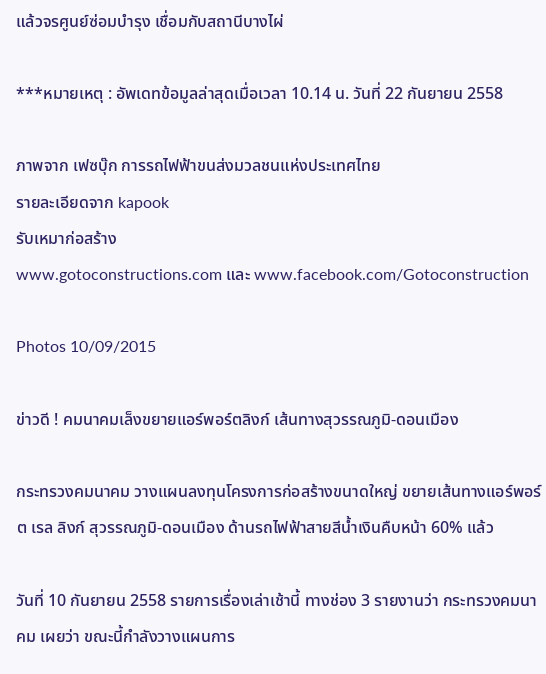แล้วจรศูนย์ซ่อมบำรุง เชื่อมกับสถานีบางไผ่

***หมายเหตุ : อัพเดทข้อมูลล่าสุดเมื่อเวลา 10.14 น. วันที่ 22 กันยายน 2558

ภาพจาก เฟซบุ๊ก การรถไฟฟ้าขนส่งมวลชนแห่งประเทศไทย
รายละเอียดจาก kapook
รับเหมาก่อสร้าง
www.gotoconstructions.com และ www.facebook.com/Gotoconstruction

Photos 10/09/2015

ข่าวดี ! คมนาคมเล็งขยายแอร์พอร์ตลิงก์ เส้นทางสุวรรณภูมิ-ดอนเมือง

กระทรวงคมนาคม วางแผนลงทุนโครงการก่อสร้างขนาดใหญ่ ขยายเส้นทางแอร์พอร์ต เรล ลิงก์ สุวรรณภูมิ-ดอนเมือง ด้านรถไฟฟ้าสายสีน้ำเงินคืบหน้า 60% แล้ว

วันที่ 10 กันยายน 2558 รายการเรื่องเล่าเช้านี้ ทางช่อง 3 รายงานว่า กระทรวงคมนาคม เผยว่า ขณะนี้กำลังวางแผนการ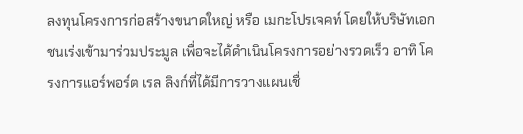ลงทุนโครงการก่อสร้างขนาดใหญ่ หรือ เมกะโปรเจคท์ โดยให้บริษัทเอกชนเร่งเข้ามาร่วมประมูล เพื่อจะได้ดำเนินโครงการอย่างรวดเร็ว อาทิ โครงการแอร์พอร์ต เรล ลิงก์ที่ได้มีการวางแผนเชื่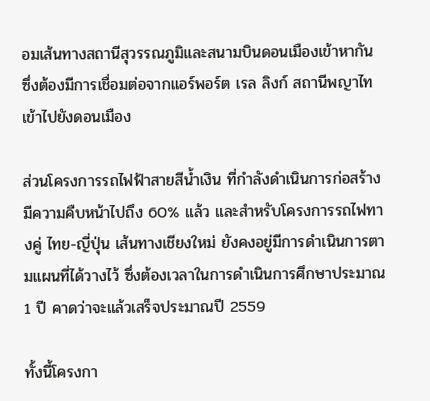อมเส้นทางสถานีสุวรรณภูมิและสนามบินดอนเมืองเข้าหากัน ซึ่งต้องมีการเชื่อมต่อจากแอร์พอร์ต เรล ลิงก์ สถานีพญาไท เข้าไปยังดอนเมือง

ส่วนโครงการรถไฟฟ้าสายสีน้ำเงิน ที่กำลังดำเนินการก่อสร้างมีความคืบหน้าไปถึง 60% แล้ว และสำหรับโครงการรถไฟทางคู่ ไทย-ญี่ปุ่น เส้นทางเชียงใหม่ ยังคงอยู่มีการดำเนินการตามแผนที่ได้วางไว้ ซึ่งต้องเวลาในการดำเนินการศึกษาประมาณ 1 ปี คาดว่าจะแล้วเสร็จประมาณปี 2559

ทั้งนี้โครงกา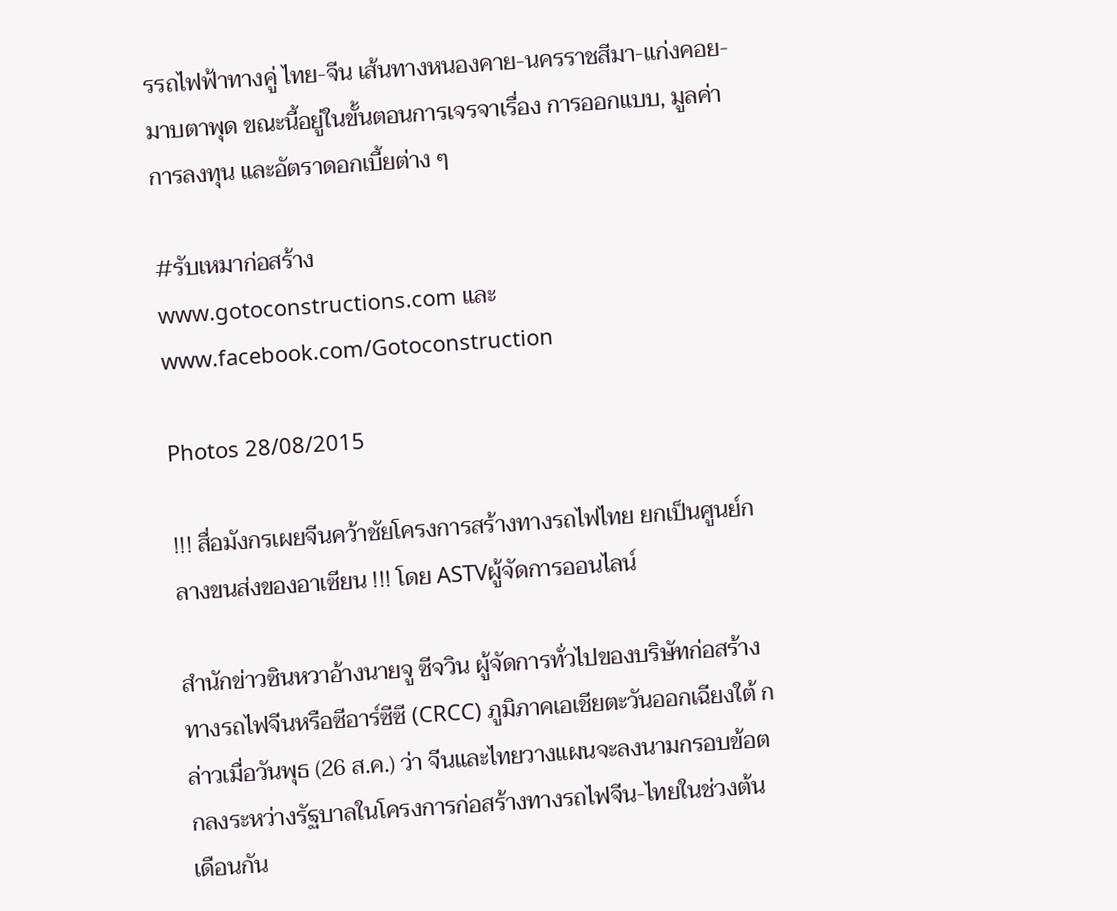รรถไฟฟ้าทางคู่ ไทย-จีน เส้นทางหนองคาย-นครราชสีมา-แก่งคอย-มาบตาพุด ขณะนี้อยู่ในขั้นตอนการเจรจาเรื่อง การออกแบบ, มูลค่าการลงทุน และอัตราดอกเบี้ยต่าง ๆ

#รับเหมาก่อสร้าง
www.gotoconstructions.com และ www.facebook.com/Gotoconstruction

Photos 28/08/2015

!!! สื่อมังกรเผยจีนคว้าชัยโครงการสร้างทางรถไฟไทย ยกเป็นศูนย์กลางขนส่งของอาเซียน !!! โดย ASTVผู้จัดการออนไลน์

สำนักข่าวซินหวาอ้างนายจู ซีจวิน ผู้จัดการทั่วไปของบริษัทก่อสร้างทางรถไฟจีนหรือซีอาร์ซีซี (CRCC) ภูมิภาคเอเชียตะวันออกเฉียงใต้ กล่าวเมื่อวันพุธ (26 ส.ค.) ว่า จีนและไทยวางแผนจะลงนามกรอบข้อตกลงระหว่างรัฐบาลในโครงการก่อสร้างทางรถไฟจีน-ไทยในช่วงต้นเดือนกัน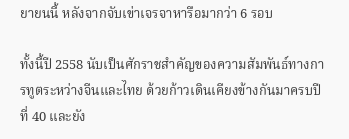ยายนนี้ หลังจากจับเข่าเจรจาหารือมากว่า 6 รอบ

ทั้งนี้ปี 2558 นับเป็นศักราชสำคัญของความสัมพันธ์ทางการทูตระหว่างจีนและไทย ด้วยก้าวเดินเคียงข้างกันมาครบปีที่ 40 และยัง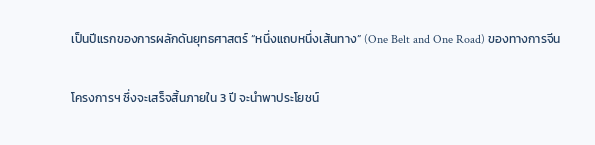เป็นปีแรกของการผลักดันยุทธศาสตร์ “หนึ่งแถบหนึ่งเส้นทาง” (One Belt and One Road) ของทางการจีน

โครงการฯ ซึ่งจะเสร็จสิ้นภายใน 3 ปี จะนำพาประโยชน์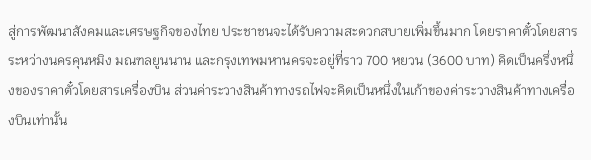สู่การพัฒนาสังคมและเศรษฐกิจของไทย ประชาชนจะได้รับความสะดวกสบายเพิ่มขึ้นมาก โดยราคาตั๋วโดยสารระหว่างนครคุนหมิง มณฑลยูนนาน และกรุงเทพมหานครจะอยู่ที่ราว 700 หยวน (3600 บาท) คิดเป็นครึ่งหนึ่งของราคาตั๋วโดยสารเครื่องบิน ส่วนค่าระวางสินค้าทางรถไฟจะคิดเป็นหนึ่งในเก้าของค่าระวางสินค้าทางเครื่องบินเท่านั้น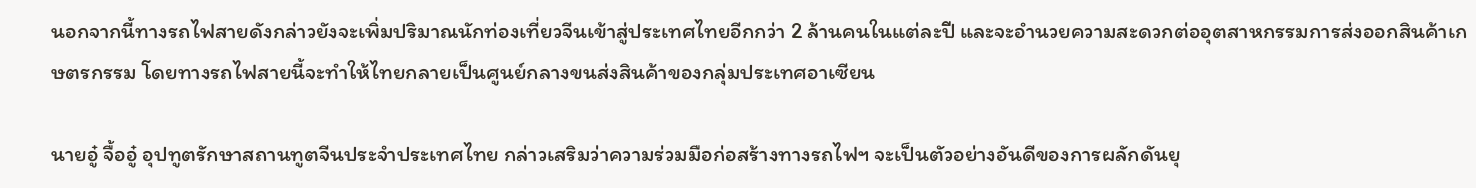นอกจากนี้ทางรถไฟสายดังกล่าวยังจะเพิ่มปริมาณนักท่องเที่ยวจีนเข้าสู่ประเทศไทยอีกกว่า 2 ล้านคนในแต่ละปี และจะอำนวยความสะดวกต่ออุตสาหกรรมการส่งออกสินค้าเกษตรกรรม โดยทางรถไฟสายนี้จะทำให้ไทยกลายเป็นศูนย์กลางขนส่งสินค้าของกลุ่มประเทศอาเซียน

นายอู๋ จื้ออู๋ อุปทูตรักษาสถานทูตจีนประจำประเทศไทย กล่าวเสริมว่าความร่วมมือก่อสร้างทางรถไฟฯ จะเป็นตัวอย่างอันดีของการผลักดันยุ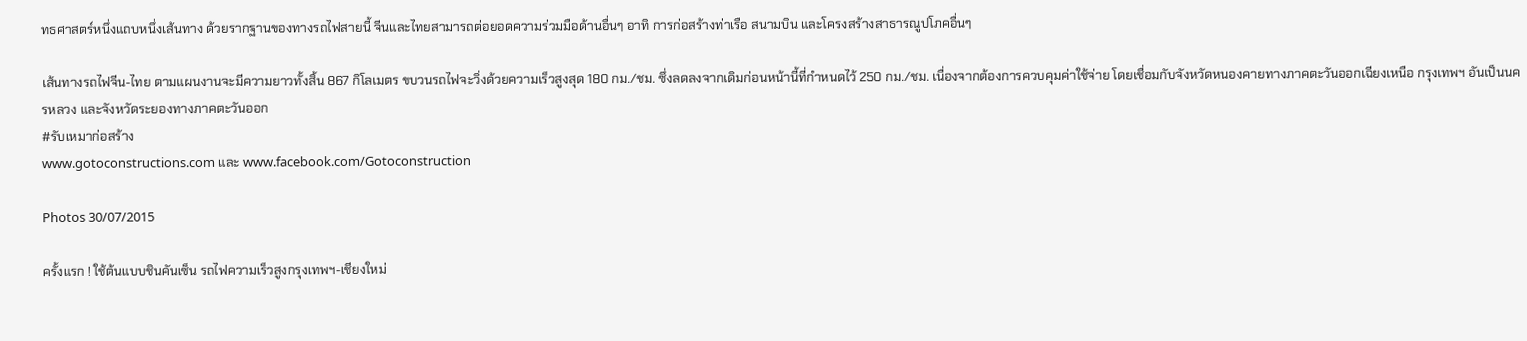ทธศาสตร์หนึ่งแถบหนึ่งเส้นทาง ด้วยรากฐานของทางรถไฟสายนี้ จีนและไทยสามารถต่อยอดความร่วมมือด้านอื่นๆ อาทิ การก่อสร้างท่าเรือ สนามบิน และโครงสร้างสาธารณูปโภคอื่นๆ

เส้นทางรถไฟจีน-ไทย ตามแผนงานจะมีความยาวทั้งสิ้น 867 กิโลเมตร ขบวนรถไฟจะวิ่งด้วยความเร็วสูงสุด 180 กม./ชม. ซึ่งลดลงจากเดิมก่อนหน้านี้ที่กำหนดไว้ 250 กม./ชม. เนื่องจากต้องการควบคุมค่าใช้จ่าย โดยเชื่อมกับจังหวัดหนองคายทางภาคตะวันออกเฉียงเหนือ กรุงเทพฯ อันเป็นนครหลวง และจังหวัดระยองทางภาคตะวันออก
#รับเหมาก่อสร้าง
www.gotoconstructions.com และ www.facebook.com/Gotoconstruction

Photos 30/07/2015

ครั้งแรก ! ใช้ต้นแบบชินคันเซ็น รถไฟความเร็วสูงกรุงเทพฯ-เชียงใหม่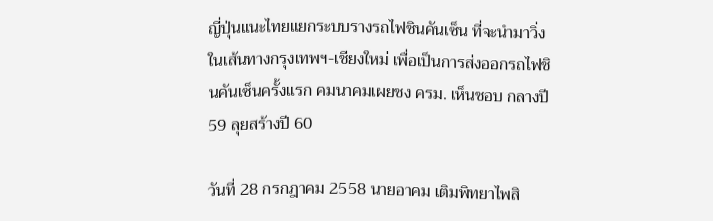ญี่ปุ่นแนะไทยแยกระบบรางรถไฟชินคันเซ็น ที่จะนำมาวิ่งในเส้นทางกรุงเทพฯ-เชียงใหม่ เพื่อเป็นการส่งออกรถไฟชินคันเซ็นครั้งแรก คมนาคมเผยชง ครม. เห็นชอบ กลางปี 59 ลุยสร้างปี 60

วันที่ 28 กรกฎาคม 2558 นายอาคม เติมพิทยาไพสิ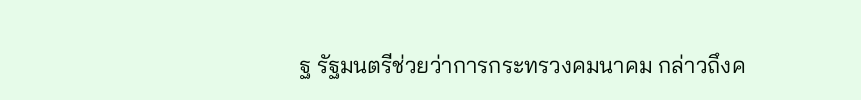ฐ รัฐมนตรีช่วยว่าการกระทรวงคมนาคม กล่าวถึงค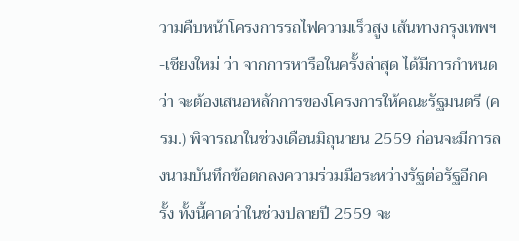วามคืบหน้าโครงการรถไฟความเร็วสูง เส้นทางกรุงเทพฯ-เชียงใหม่ ว่า จากการหารือในครั้งล่าสุด ได้มีการกำหนดว่า จะต้องเสนอหลักการของโครงการให้คณะรัฐมนตรี (ครม.) พิจารณาในช่วงเดือนมิถุนายน 2559 ก่อนจะมีการลงนามบันทึกข้อตกลงความร่วมมือระหว่างรัฐต่อรัฐอีกครั้ง ทั้งนี้คาดว่าในช่วงปลายปี 2559 จะ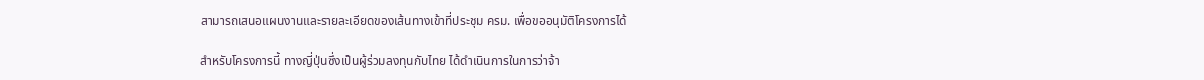สามารถเสนอแผนงานและรายละเอียดของเส้นทางเข้าที่ประชุม ครม. เพื่อขออนุมัติโครงการได้

สำหรับโครงการนี้ ทางญี่ปุ่นซึ่งเป็นผู้ร่วมลงทุนกับไทย ได้ดำเนินการในการว่าจ้า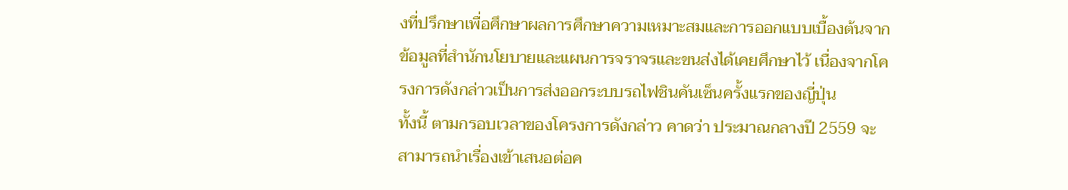งที่ปรึกษาเพื่อศึกษาผลการศึกษาความเหมาะสมและการออกแบบเบื้องต้นจากข้อมูลที่สำนักนโยบายและแผนการจราจรและขนส่งได้เคยศึกษาไว้ เนื่องจากโครงการดังกล่าวเป็นการส่งออกระบบรถไฟชินคันเซ็นครั้งแรกของญี่ปุ่น
ทั้งนี้ ตามกรอบเวลาของโครงการดังกล่าว คาดว่า ประมาณกลางปี 2559 จะสามารถนำเรื่องเข้าเสนอต่อค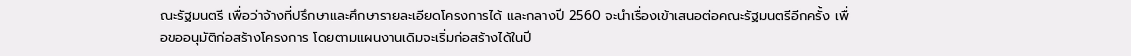ณะรัฐมนตรี เพื่อว่าจ้างที่ปรึกษาและศึกษารายละเอียดโครงการได้ และกลางปี 2560 จะนำเรื่องเข้าเสนอต่อคณะรัฐมนตรีอีกครั้ง เพื่อขออนุมัติก่อสร้างโครงการ โดยตามแผนงานเดิมจะเริ่มก่อสร้างได้ในปี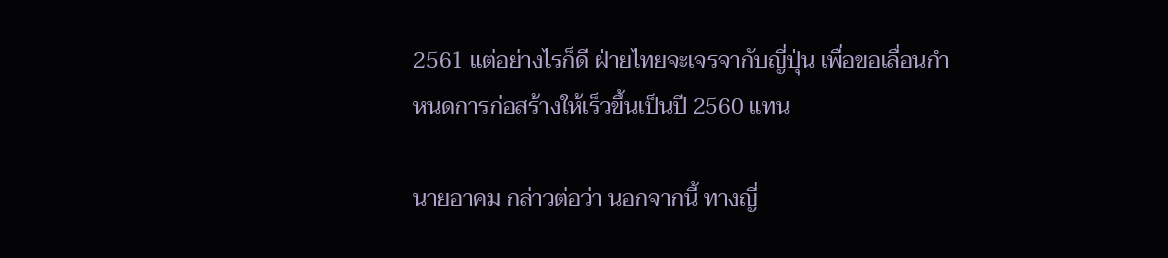2561 แต่อย่างไรก็ดี ฝ่ายไทยจะเจรจากับญี่ปุ่น เพื่อขอเลื่อนกำหนดการก่อสร้างให้เร็วขึ้นเป็นปี 2560 แทน

นายอาคม กล่าวต่อว่า นอกจากนี้ ทางญี่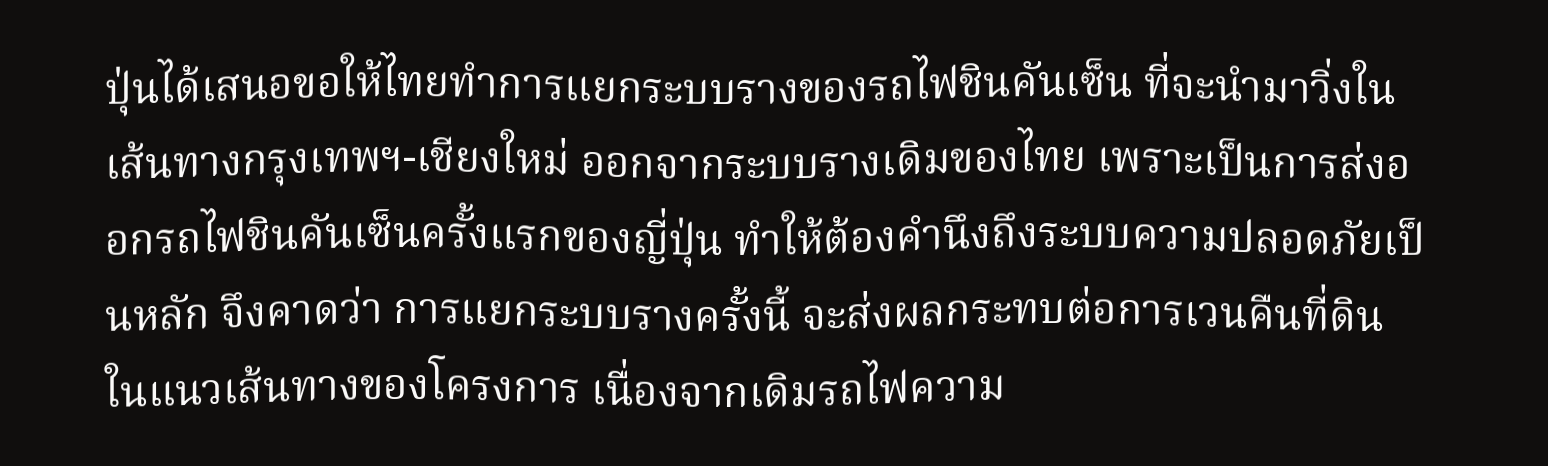ปุ่นได้เสนอขอให้ไทยทำการแยกระบบรางของรถไฟชินคันเซ็น ที่จะนำมาวิ่งในเส้นทางกรุงเทพฯ-เชียงใหม่ ออกจากระบบรางเดิมของไทย เพราะเป็นการส่งออกรถไฟชินคันเซ็นครั้งแรกของญี่ปุ่น ทำให้ต้องคำนึงถึงระบบความปลอดภัยเป็นหลัก จึงคาดว่า การแยกระบบรางครั้งนี้ จะส่งผลกระทบต่อการเวนคืนที่ดินในแนวเส้นทางของโครงการ เนื่องจากเดิมรถไฟความ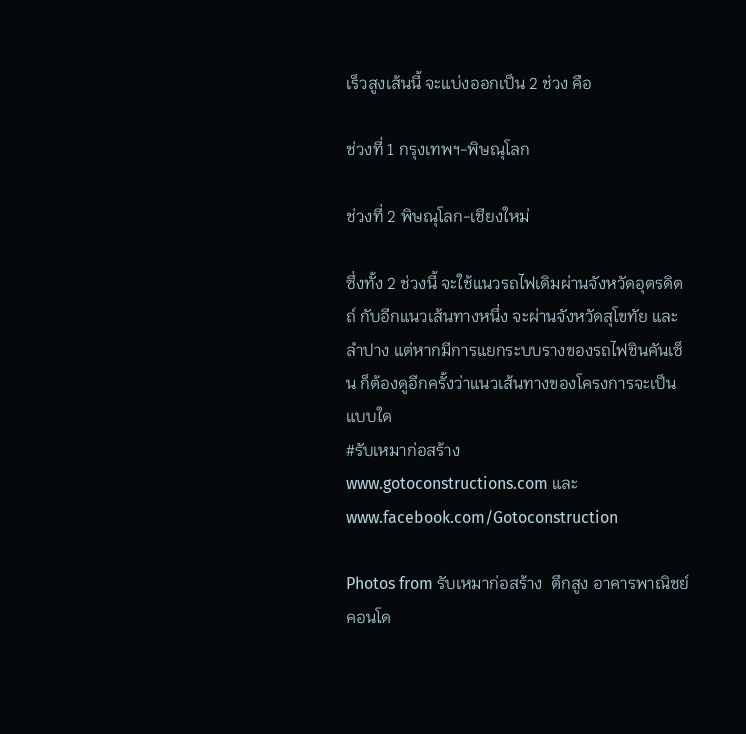เร็วสูงเส้นนี้ จะแบ่งออกเป็น 2 ช่วง คือ

ช่วงที่ 1 กรุงเทพฯ-พิษณุโลก

ช่วงที่ 2 พิษณุโลก-เชียงใหม่

ซึ่งทั้ง 2 ช่วงนี้ จะใช้แนวรถไฟเดิมผ่านจังหวัดอุตรดิตถ์ กับอีกแนวเส้นทางหนึ่ง จะผ่านจังหวัดสุโขทัย และลำปาง แต่หากมีการแยกระบบรางของรถไฟชินคันเซ็น ก็ต้องดูอีกครั้งว่าแนวเส้นทางของโครงการจะเป็นแบบใด
#รับเหมาก่อสร้าง
www.gotoconstructions.com และ www.facebook.com/Gotoconstruction

Photos from รับเหมาก่อสร้าง  ตึกสูง อาคารพาณิชย์ คอนโด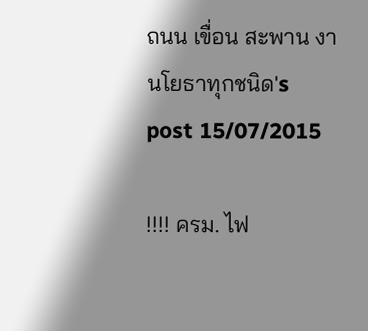ถนน เขื่อน สะพาน งานโยธาทุกชนิด's post 15/07/2015

!!!! ครม. ไฟ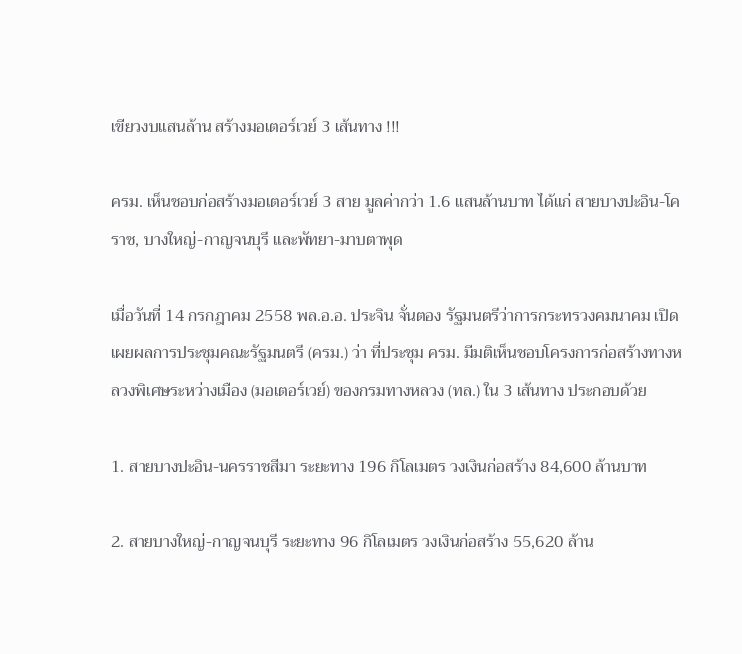เขียวงบแสนล้าน สร้างมอเตอร์เวย์ 3 เส้นทาง !!!

ครม. เห็นชอบก่อสร้างมอเตอร์เวย์ 3 สาย มูลค่ากว่า 1.6 แสนล้านบาท ได้แก่ สายบางปะอิน-โคราช, บางใหญ่-กาญจนบุรี และพัทยา-มาบตาพุด

เมื่อวันที่ 14 กรกฎาคม 2558 พล.อ.อ. ประจิน จั่นตอง รัฐมนตรีว่าการกระทรวงคมนาคม เปิดเผยผลการประชุมคณะรัฐมนตรี (ครม.) ว่า ที่ประชุม ครม. มีมติเห็นชอบโครงการก่อสร้างทางหลวงพิเศษระหว่างเมือง (มอเตอร์เวย์) ของกรมทางหลวง (ทล.) ใน 3 เส้นทาง ประกอบด้วย

1. สายบางปะอิน-นครราชสีมา ระยะทาง 196 กิโลเมตร วงเงินก่อสร้าง 84,600 ล้านบาท

2. สายบางใหญ่-กาญจนบุรี ระยะทาง 96 กิโลเมตร วงเงินก่อสร้าง 55,620 ล้าน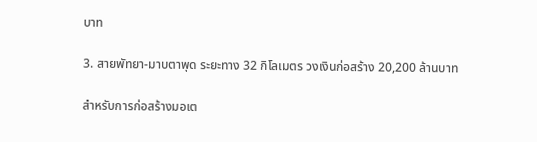บาท

3. สายพัทยา-มาบตาพุด ระยะทาง 32 กิโลเมตร วงเงินก่อสร้าง 20,200 ล้านบาท

สำหรับการก่อสร้างมอเต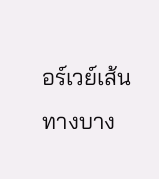อร์เวย์เส้นทางบาง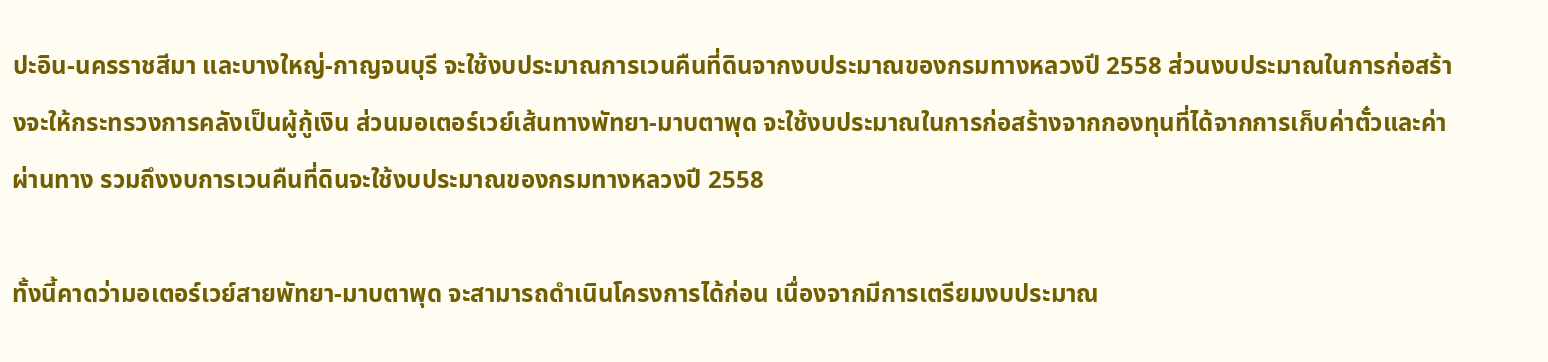ปะอิน-นครราชสีมา และบางใหญ่-กาญจนบุรี จะใช้งบประมาณการเวนคืนที่ดินจากงบประมาณของกรมทางหลวงปี 2558 ส่วนงบประมาณในการก่อสร้างจะให้กระทรวงการคลังเป็นผู้กู้เงิน ส่วนมอเตอร์เวย์เส้นทางพัทยา-มาบตาพุด จะใช้งบประมาณในการก่อสร้างจากกองทุนที่ได้จากการเก็บค่าตั๋วและค่าผ่านทาง รวมถึงงบการเวนคืนที่ดินจะใช้งบประมาณของกรมทางหลวงปี 2558

ทั้งนี้คาดว่ามอเตอร์เวย์สายพัทยา-มาบตาพุด จะสามารถดำเนินโครงการได้ก่อน เนื่องจากมีการเตรียมงบประมาณ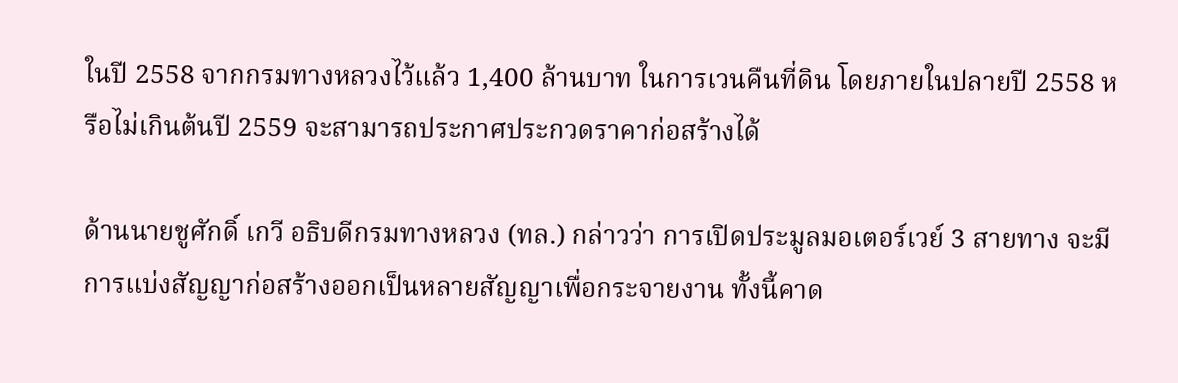ในปี 2558 จากกรมทางหลวงไว้แล้ว 1,400 ล้านบาท ในการเวนคืนที่ดิน โดยภายในปลายปี 2558 หรือไม่เกินต้นปี 2559 จะสามารถประกาศประกวดราคาก่อสร้างได้

ด้านนายชูศักดิ์ เกวี อธิบดีกรมทางหลวง (ทล.) กล่าวว่า การเปิดประมูลมอเตอร์เวย์ 3 สายทาง จะมีการแบ่งสัญญาก่อสร้างออกเป็นหลายสัญญาเพื่อกระจายงาน ทั้งนี้คาด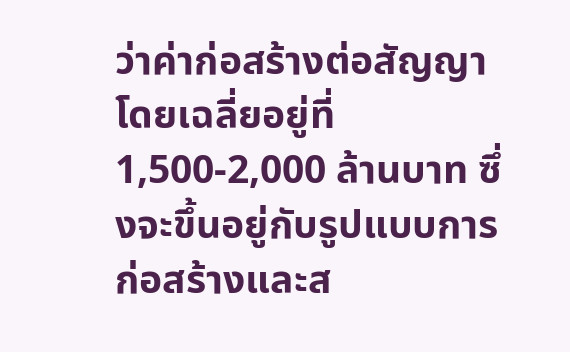ว่าค่าก่อสร้างต่อสัญญาโดยเฉลี่ยอยู่ที่ 1,500-2,000 ล้านบาท ซึ่งจะขึ้นอยู่กับรูปแบบการก่อสร้างและส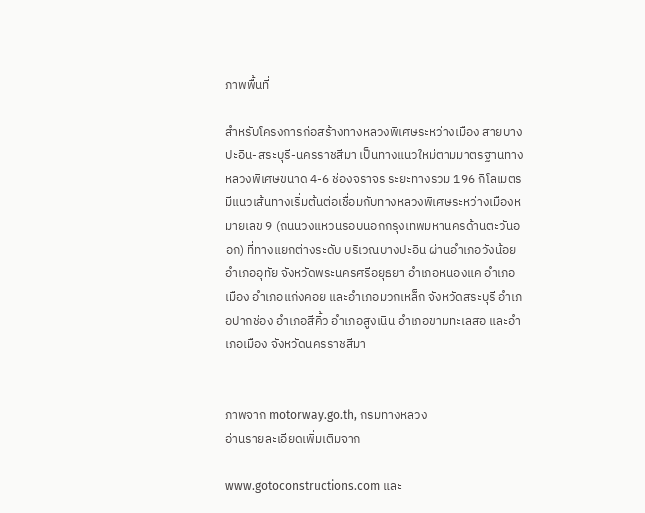ภาพพื้นที่

สำหรับโครงการก่อสร้างทางหลวงพิเศษระหว่างเมือง สายบางปะอิน-สระบุรี-นครราชสีมา เป็นทางแนวใหม่ตามมาตรฐานทางหลวงพิเศษขนาด 4-6 ช่องจราจร ระยะทางรวม 196 กิโลเมตร มีแนวเส้นทางเริ่มต้นต่อเชื่อมกับทางหลวงพิเศษระหว่างเมืองหมายเลข 9 (ถนนวงแหวนรอบนอกกรุงเทพมหานครด้านตะวันออก) ที่ทางแยกต่างระดับ บริเวณบางปะอิน ผ่านอำเภอวังน้อย อำเภออุทัย จังหวัดพระนครศรีอยุธยา อำเภอหนองแค อำเภอเมือง อำเภอแก่งคอย และอำเภอมวกเหล็ก จังหวัดสระบุรี อำเภอปากช่อง อำเภอสีคิ้ว อำเภอสูงเนิน อำเภอขามทะเลสอ และอำเภอเมือง จังหวัดนครราชสีมา


ภาพจาก motorway.go.th, กรมทางหลวง
อ่านรายละเอียดเพิ่มเติมจาก

www.gotoconstructions.com และ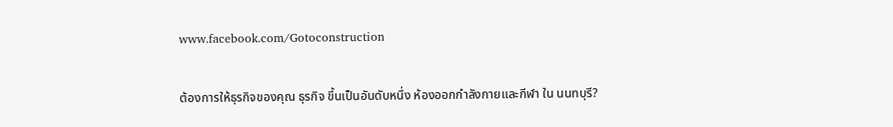www.facebook.com/Gotoconstruction

ต้องการให้ธุรกิจของคุณ ธุรกิจ ขึ้นเป็นอันดับหนึ่ง ห้องออกกำลังกายและกีฬา ใน นนทบุรี?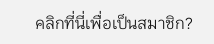คลิกที่นี่เพื่อเป็นสมาชิก?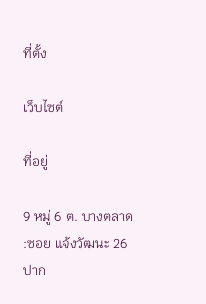ที่ตั้ง

เว็บไซต์

ที่อยู่

9 หมู่ 6 ต. บางตลาด :ซอย แจ้งวัฒนะ 26 ปาก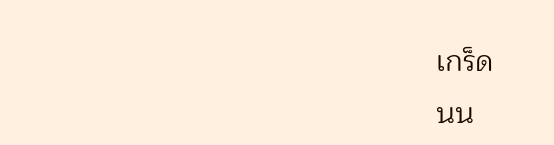เกร็ด
นน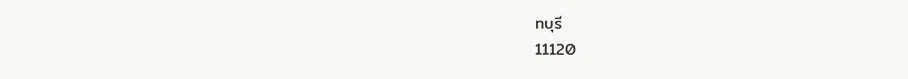ทบุรี
11120